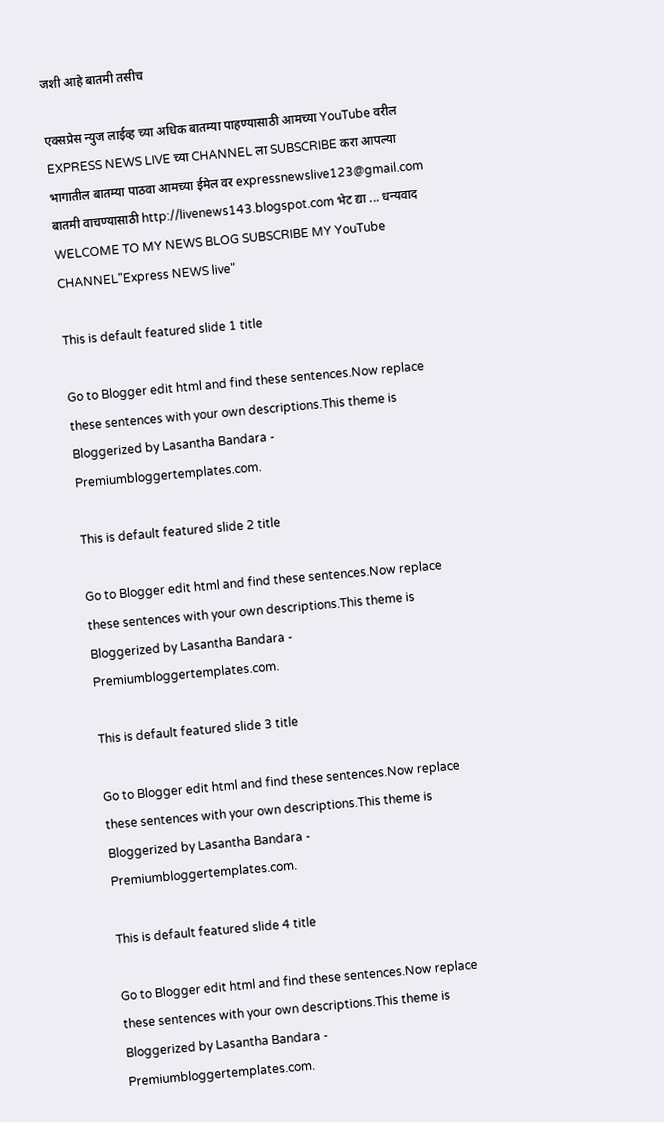जशी आहे बातमी तसीच

एक्सप्रेस न्युज लाईव्ह च्या अधिक बातम्या पाहण्यासाठी आमच्या YouTube वरील EXPRESS NEWS LIVE च्या CHANNEL ला SUBSCRIBE करा आपल्या भागातील बातम्या पाठवा आमच्या ईमेल वर expressnewslive123@gmail.com बातमी वाचण्यासाठी http://livenews143.blogspot.com भेट द्या ... धन्यवाद WELCOME TO MY NEWS BLOG SUBSCRIBE MY YouTube CHANNEL"Express NEWS live"

This is default featured slide 1 title

Go to Blogger edit html and find these sentences.Now replace these sentences with your own descriptions.This theme is Bloggerized by Lasantha Bandara - Premiumbloggertemplates.com.

This is default featured slide 2 title

Go to Blogger edit html and find these sentences.Now replace these sentences with your own descriptions.This theme is Bloggerized by Lasantha Bandara - Premiumbloggertemplates.com.

This is default featured slide 3 title

Go to Blogger edit html and find these sentences.Now replace these sentences with your own descriptions.This theme is Bloggerized by Lasantha Bandara - Premiumbloggertemplates.com.

This is default featured slide 4 title

Go to Blogger edit html and find these sentences.Now replace these sentences with your own descriptions.This theme is Bloggerized by Lasantha Bandara - Premiumbloggertemplates.com.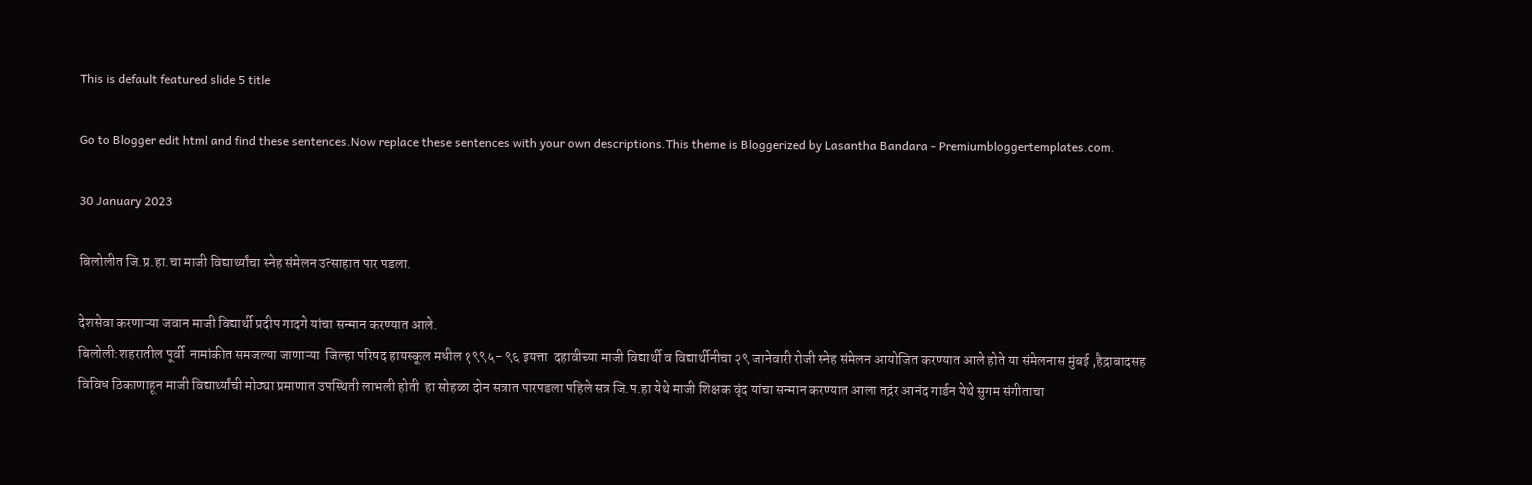This is default featured slide 5 title

Go to Blogger edit html and find these sentences.Now replace these sentences with your own descriptions.This theme is Bloggerized by Lasantha Bandara - Premiumbloggertemplates.com.

30 January 2023

बिलोलीत जि.प्र.हा.चा माजी विद्यार्थ्यांचा स्नेह संमेलन उत्साहात पार पडला.

देशसेवा करणाऱ्या जवान माजी विद्यार्थी प्रदीप गादगे यांचा सन्मान करण्यात आले.
बिलोली:शहरातील पूर्वी  नामांकीत समजल्या जाणाऱ्या  जिल्हा परिषद हायस्कूल मधील १९९५- ९६ इयत्ता  दहावीच्या माजी विद्यार्थी व विद्यार्थीनीचा २९ जानेवारी रोजी स्नेह संमेलन आयोजित करण्यात आले होते या संमेलनास मुंबई ,हैद्राबादसह विविध ठिकाणाहून माजी विद्यार्थ्यांची मोठ्या प्रमाणात उपस्थिती लाभली होती  हा सोहळा दोन सत्रात पारपडला पहिले सत्र जि.प.हा येथे माजी शिक्षक वृंद यांचा सन्मान करण्यात आला तद्नंर आनंद गार्डन येथे सुगम संगीताचा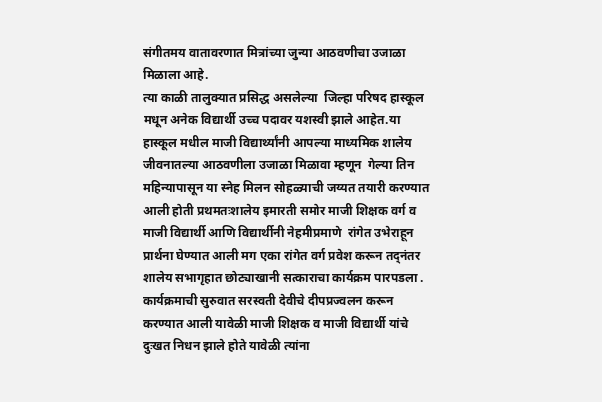संगीतमय वातावरणात मित्रांच्या जुन्या आठवणीचा उजाळा मिळाला आहे.
त्या काळी तालुक्यात प्रसिद्ध असलेल्या  जिल्हा परिषद हास्कूल मधून अनेक विद्यार्थी उच्च पदावर यशस्वी झाले आहेत.या हास्कूल मधील माजी विद्यार्थ्यांनी आपल्या माध्यमिक शालेय जीवनातल्या आठवणीला उजाळा मिळावा म्हणून  गेल्या तिन महिन्यापासून या स्नेह मिलन सोहळ्याची जय्यत तयारी करण्यात आली होती प्रथमतःशालेय इमारती समोर माजी शिक्षक वर्ग व माजी विद्यार्थी आणि विद्यार्थीनी नेहमीप्रमाणे  रांगेत उभेराहून प्रार्थना घेण्यात आली मग एका रांगेत वर्ग प्रवेश करून तद्नंतर शालेय सभागृहात छोट्याखानी सत्काराचा कार्यक्रम पारपडला .
कार्यक्रमाची सुरुवात सरस्वती देवीचे दीपप्रज्वलन करून करण्यात आली यावेळी माजी शिक्षक व माजी विद्यार्थी यांचे दुःखत निधन झाले होते यावेळी त्यांना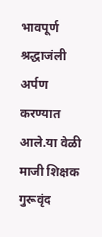भावपूर्ण श्रद्धाजंली अर्पण करण्यात आले.या वेळी माजी शिक्षक  गुरूवृंद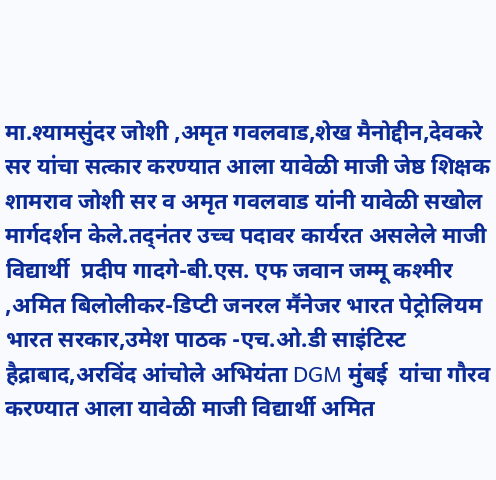मा.श्यामसुंदर जोशी ,अमृत गवलवाड,शेख मैनोद्दीन,देवकरे सर यांचा सत्कार करण्यात आला यावेळी माजी जेष्ठ शिक्षक शामराव जोशी सर व अमृत गवलवाड यांनी यावेळी सखोल मार्गदर्शन केले.तद्नंतर उच्च पदावर कार्यरत असलेले माजी विद्यार्थी  प्रदीप गादगे-बी.एस. एफ जवान जम्मू कश्मीर ,अमित बिलोलीकर-डिप्टी जनरल मॕनेजर भारत पेट्रोलियम भारत सरकार,उमेश पाठक -एच.ओ.डी साइंटिस्ट हैद्राबाद,अरविंद आंचोले अभियंता DGM मुंबई  यांचा गौरव करण्यात आला यावेळी माजी विद्यार्थी अमित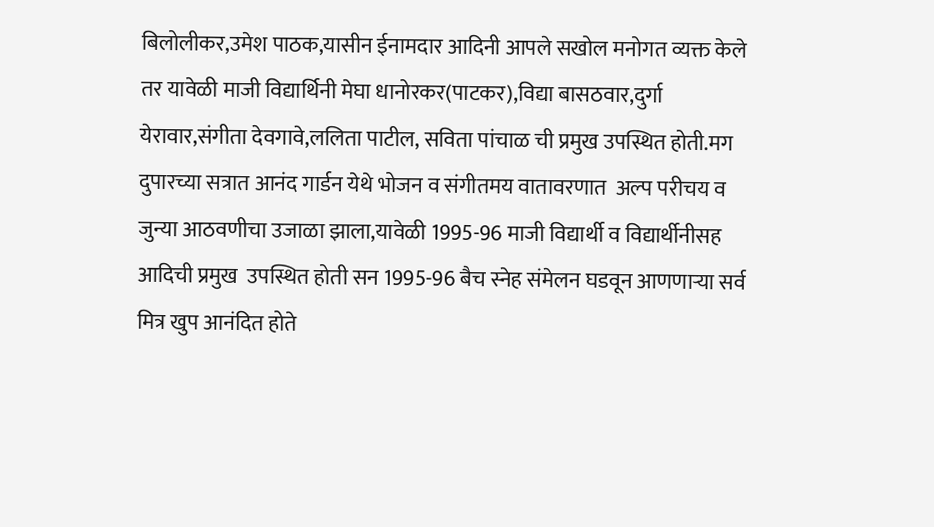बिलोलीकर,उमेश पाठक,यासीन ईनामदार आदिनी आपले सखोल मनोगत व्यक्त केले तर यावेळी माजी विद्यार्थिनी मेघा धानोरकर(पाटकर),विद्या बासठवार,दुर्गा येरावार,संगीता देवगावे,ललिता पाटील, सविता पांचाळ ची प्रमुख उपस्थित होती.मग दुपारच्या सत्रात आनंद गार्डन येथे भोजन व संगीतमय वातावरणात  अल्प परीचय व जुन्या आठवणीचा उजाळा झाला,यावेळी 1995-96 माजी विद्यार्थी व विद्यार्थीनीसह आदिची प्रमुख  उपस्थित होती सन 1995-96 बैच स्नेह संमेलन घडवून आणणाऱ्या सर्व मित्र खुप आनंदित होते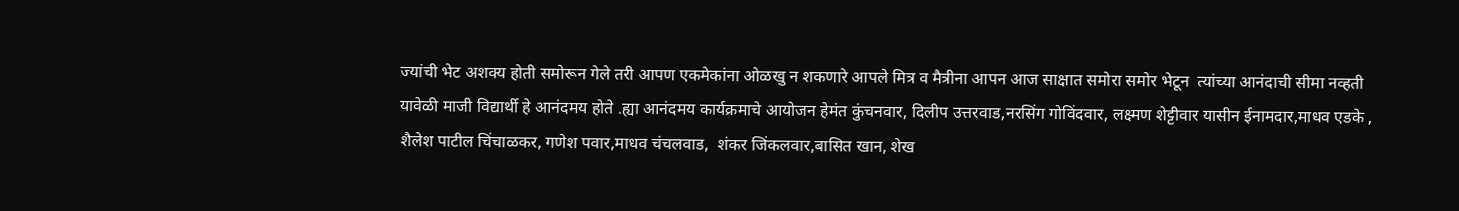ज्यांची भेट अशक्य होती समोरून गेले तरी आपण एकमेकांना ओळखु न शकणारे आपले मित्र व मैत्रीना आपन आज साक्षात समोरा समोर भेटून  त्यांच्या आनंदाची सीमा नव्हती यावेळी माजी विद्यार्थी हे आनंदमय होते .ह्या आनंदमय कार्यक्रमाचे आयोजन हेमंत कुंचनवार, दिलीप उत्तरवाड,नरसिंग गोविंदवार, लक्ष्मण शेट्टीवार यासीन ईनामदार,माधव एडके , शैलेश पाटील चिंचाळकर, गणेश पवार,माधव चंचलवाड,  शंकर जिंकलवार,बासित खान, शेख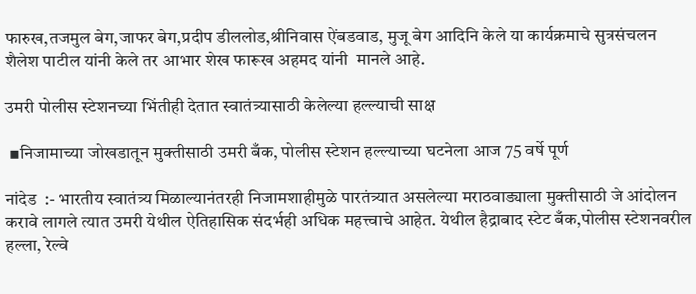फारुख,तजमुल बेग,जाफर बेग,प्रदीप डीललोड,श्रीनिवास ऐंबडवाड, मुजू बेग आदिनि केले या कार्यक्रमाचे सुत्रसंचलन शैलेश पाटील यांनी केले तर आभार शेख फारूख अहमद यांनी  मानले आहे.

उमरी पोलीस स्टेशनच्या भिंतीही देतात स्वातंत्र्यासाठी केलेल्या हल्ल्याची साक्ष

 ▪निजामाच्या जोखडातून मुक्तीसाठी उमरी बँक, पोलीस स्टेशन हल्ल्याच्या घटनेला आज 75 वर्षे पूर्ण

नांदेड  :- भारतीय स्वातंत्र्य मिळाल्यानंतरही निजामशाहीमुळे पारतंत्र्यात असलेल्या मराठवाड्याला मुक्तीसाठी जे आंदोलन करावे लागले त्यात उमरी येथील ऐतिहासिक संदर्भही अधिक महत्त्वाचे आहेत. येथील हैद्राबाद स्टेट बँक,पोलीस स्टेशनवरील हल्ला, रेल्वे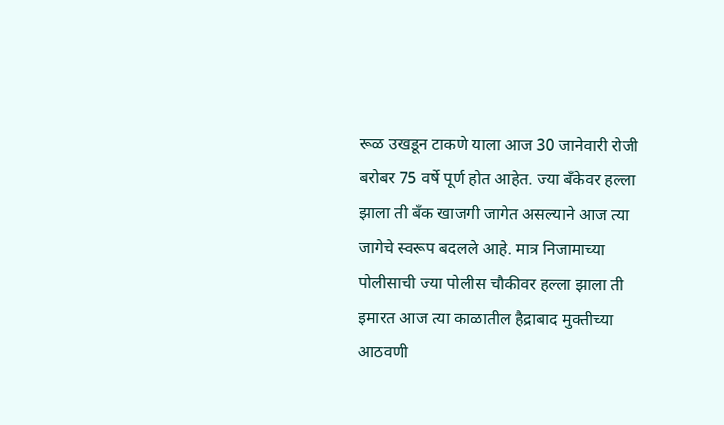रूळ उखडून टाकणे याला आज 30 जानेवारी रोजी बरोबर 75 वर्षे पूर्ण होत आहेत. ज्या बँकेवर हल्ला झाला ती बँक खाजगी जागेत असल्याने आज त्या जागेचे स्वरूप बदलले आहे. मात्र निजामाच्या पोलीसाची ज्या पोलीस चौकीवर हल्ला झाला ती इमारत आज त्या काळातील हैद्राबाद मुक्तीच्या आठवणी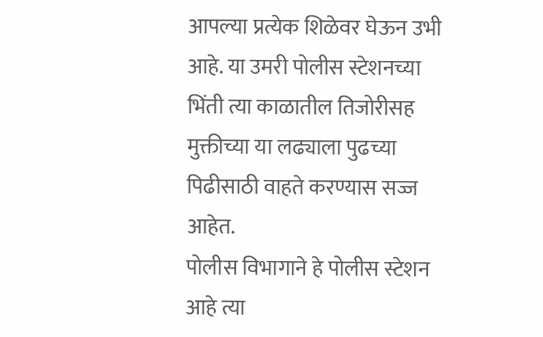आपल्या प्रत्येक शिळेवर घेऊन उभी आहे. या उमरी पोलीस स्टेशनच्या भिंती त्या काळातील तिजोरीसह मुक्तीच्या या लढ्याला पुढच्या पिढीसाठी वाहते करण्यास सज्ज आहेत.
पोलीस विभागाने हे पोलीस स्टेशन आहे त्या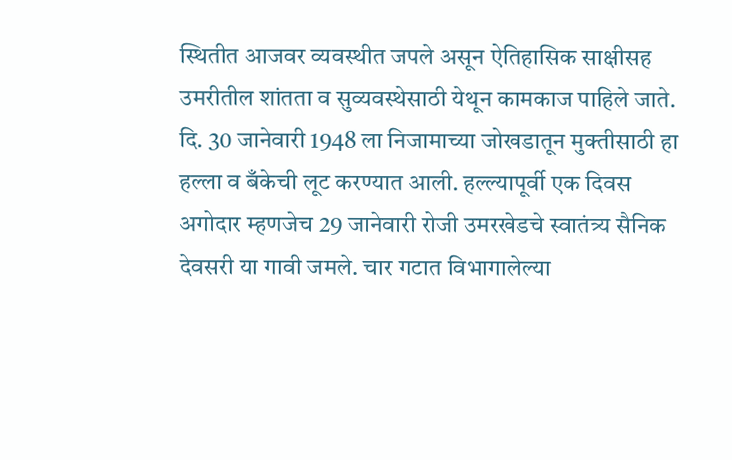स्थितीत आजवर व्यवस्थीत जपले असून ऐतिहासिक साक्षीसह उमरीतील शांतता व सुव्यवस्थेसाठी येथून कामकाज पाहिले जाते. दि. 30 जानेवारी 1948 ला निजामाच्या जोखडातून मुक्तीसाठी हा हल्ला व बँकेची लूट करण्यात आली. हल्ल्यापूर्वी एक दिवस अगोदार म्हणजेच 29 जानेवारी रोजी उमरखेडचे स्वातंत्र्य सैनिक देवसरी या गावी जमले. चार गटात विभागालेल्या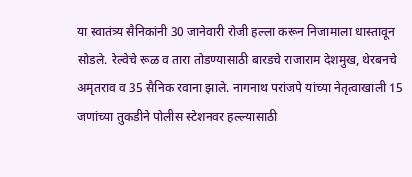या स्वातंत्र्य सैनिकांनी 30 जानेवारी रोजी हल्ला करून निजामाला धास्तावून सोडले. रेल्वेचे रूळ व तारा तोडण्यासाठी बारडचे राजाराम देशमुख, थेरबनचे अमृतराव व 35 सैनिक रवाना झाले. नागनाथ परांजपे यांच्या नेतृत्वाखाली 15 जणांच्या तुकडीने पोलीस स्टेशनवर हल्ल्यासाठी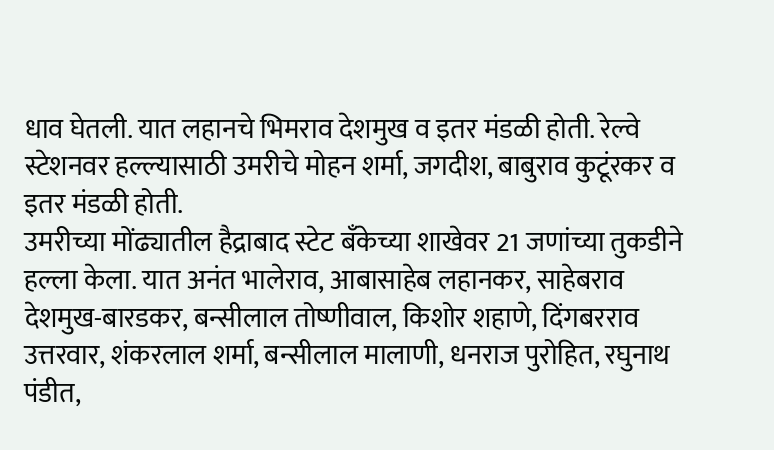धाव घेतली. यात लहानचे भिमराव देशमुख व इतर मंडळी होती. रेल्वे स्टेशनवर हल्ल्यासाठी उमरीचे मोहन शर्मा, जगदीश, बाबुराव कुटूंरकर व इतर मंडळी होती.
उमरीच्या मोंढ्यातील हैद्राबाद स्टेट बँकेच्या शाखेवर 21 जणांच्या तुकडीने हल्ला केला. यात अनंत भालेराव, आबासाहेब लहानकर, साहेबराव देशमुख-बारडकर, बन्सीलाल तोष्णीवाल, किशोर शहाणे, दिंगबरराव उत्तरवार, शंकरलाल शर्मा, बन्सीलाल मालाणी, धनराज पुरोहित, रघुनाथ पंडीत,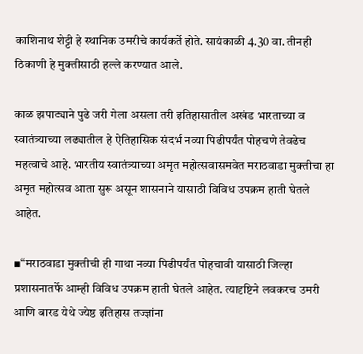काशिनाथ शेट्टी हे स्थानिक उमरीचे कार्यकर्ते होते. सायंकाळी 4.30 वा. तीनही ठिकाणी हे मुक्तीसाठी हल्ले करण्यात आले.

काळ झपाट्याने पुढे जरी गेला असला तरी इतिहासातील अखंड भारताच्या व स्वातंत्र्याच्या लढ्यातील हे ऐतिहासिक संदर्भ नव्या पिढीपर्यंत पोहचणे तेवढेच महत्वाचे आहे. भारतीय स्वातंत्र्याच्या अमृत महोत्सवासमवेत मराठवाडा मुक्तीचा हा अमृत महोत्सव आता सुरू असून शासनाने यासाठी विविध उपक्रम हाती घेतले आहेत.

▪“मराठवाडा मुक्तीची ही गाथा नव्या पिढीपर्यंत पोहचावी यासाठी जिल्हा प्रशासनातर्फे आम्ही विविध उपक्रम हाती घेतले आहेत. त्यादृष्टिने लवकरच उमरी आणि बारड येथे ज्येष्ठ इतिहास तज्ज्ञांना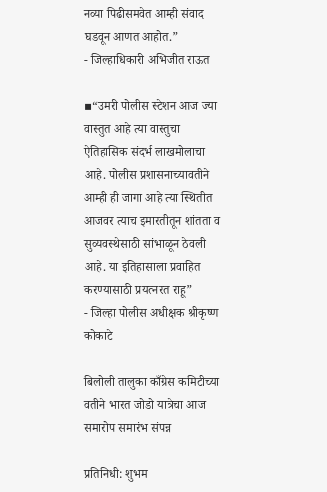नव्या पिढीसमवेत आम्ही संवाद घडवून आणत आहोत.”
- जिल्हाधिकारी अभिजीत राऊत

▪“उमरी पोलीस स्टेशन आज ज्या वास्तुत आहे त्या वास्तुचा ऐतिहासिक संदर्भ लाखमोलाचा आहे. पोलीस प्रशासनाच्यावतीने आम्ही ही जागा आहे त्या स्थितीत आजवर त्याच इमारतीतून शांतता व सुव्यवस्थेसाठी सांभाळून ठेवली आहे. या इतिहासाला प्रवाहित करण्यासाठी प्रयत्नरत राहू”
- जिल्हा पोलीस अधीक्षक श्रीकृष्ण कोकाटे

बिलोली तालुका काँग्रेस कमिटीच्या वतीने भारत जोडो यात्रेचा आज समारोप समारंभ संपन्न

प्रतिनिधी: शुभम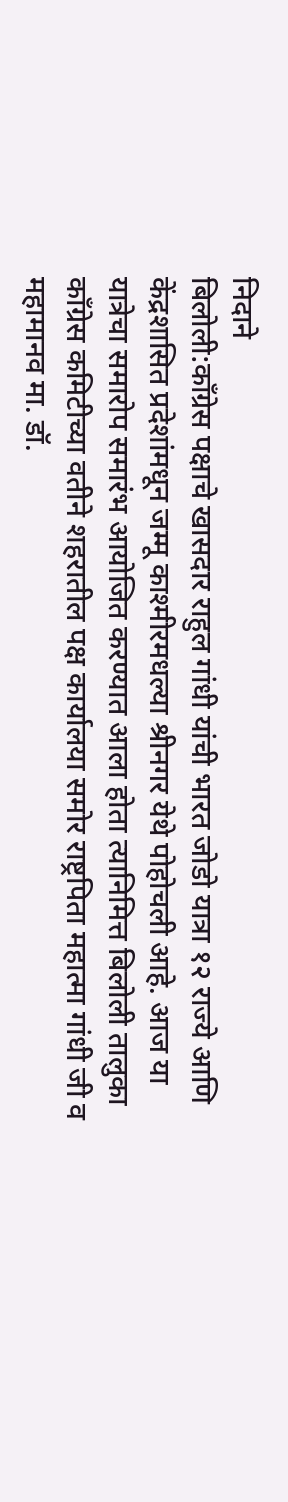निदाने
बिलोली:काँग्रेस पक्षाचे खासदार राहुल गांधी यांची भारत जोडो यात्रा १२ राज्ये आणि केंद्रशासित प्रदेशांमधून जम्मू काश्मीरमधल्या श्रीनगर येथे पोहोचली आहे. आज या यात्रेचा समारोप समारंभ आयोजित करण्यात आला होता त्यानिमित्त बिलोली तालुका काँग्रेस कमिटीच्या वतीने शहरातील पक्ष कार्यालया समोर राष्ट्रपिता महात्मा गांधी जी व महामानव मा. डॉ.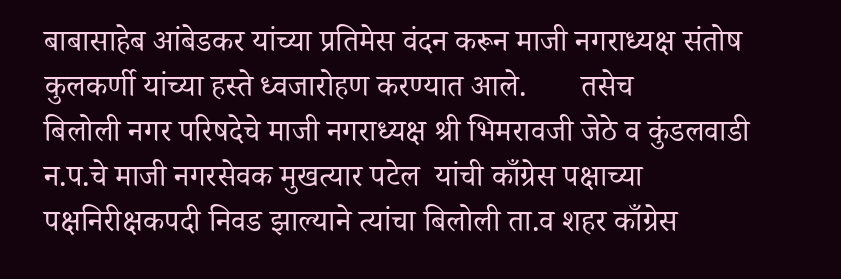बाबासाहेब आंबेडकर यांच्या प्रतिमेस वंदन करून माजी नगराध्यक्ष संतोष कुलकर्णी यांच्या हस्ते ध्वजारोहण करण्यात आले.       तसेच
बिलोली नगर परिषदेचे माजी नगराध्यक्ष श्री भिमरावजी जेठे व कुंडलवाडी न.प.चे माजी नगरसेवक मुखत्यार पटेल  यांची काँग्रेस पक्षाच्या पक्षनिरीक्षकपदी निवड झाल्याने त्यांचा बिलोली ता.व शहर काँग्रेस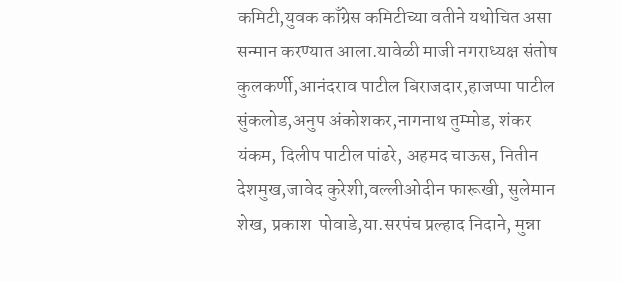कमिटी,युवक काँग्रेस कमिटीच्या वतीने यथोचित असा सन्मान करण्यात आला.यावेळी माजी नगराध्यक्ष संतोष कुलकर्णी,आनंदराव पाटील बिराजदार,हाजप्पा पाटील सुंकलोड,अनुप अंकोशकर,नागनाथ तुम्मोड, शंकर यंकम, दिलीप पाटील पांढरे, अहमद चाऊस, नितीन देशमुख,जावेद कुरेशी,वल्लीओदीन फारूखी, सुलेमान शेख, प्रकाश  पोवाडे,या.सरपंच प्रल्हाद निदाने, मुन्ना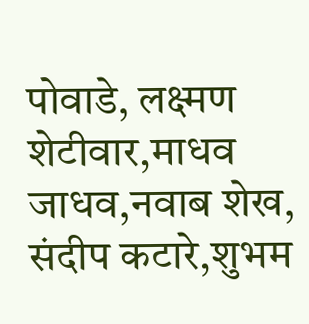पोवाडे, लक्ष्मण शेटीवार,माधव जाधव,नवाब शेख, संदीप कटारे,शुभम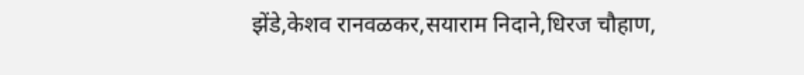झेंडे,केशव रानवळकर,सयाराम निदाने,धिरज चौहाण,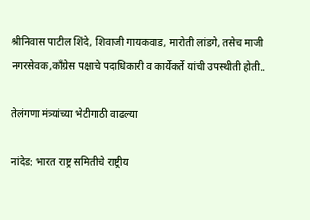श्रीनिवास पाटील शिंदे, शिवाजी गायकवाड, मारोती लांडगे, तसेच माजी नगरसेवक,काँग्रेस पक्षाचे पदाधिकारी व कार्येकर्ते यांची उपस्थीती होती..

तेलंगणा मंत्र्यांच्या भेटीगाठी वाढल्या

नांदेड: भारत राष्ट्र समितीचे राष्ट्रीय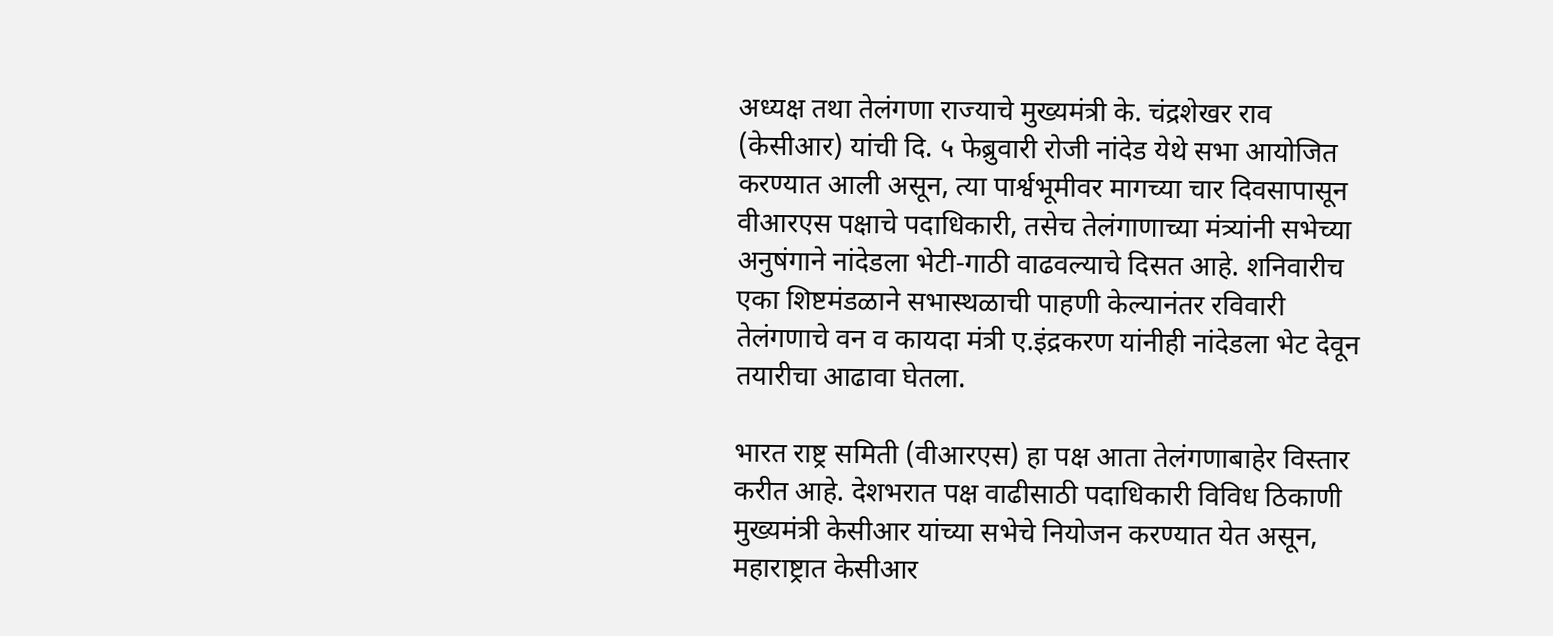अध्यक्ष तथा तेलंगणा राज्याचे मुख्यमंत्री के. चंद्रशेखर राव (केसीआर) यांची दि. ५ फेब्रुवारी रोजी नांदेड येथे सभा आयोजित करण्यात आली असून, त्या पार्श्वभूमीवर मागच्या चार दिवसापासून वीआरएस पक्षाचे पदाधिकारी, तसेच तेलंगाणाच्या मंत्र्यांनी सभेच्या अनुषंगाने नांदेडला भेटी-गाठी वाढवल्याचे दिसत आहे. शनिवारीच एका शिष्टमंडळाने सभास्थळाची पाहणी केल्यानंतर रविवारी तेलंगणाचे वन व कायदा मंत्री ए.इंद्रकरण यांनीही नांदेडला भेट देवून तयारीचा आढावा घेतला.

भारत राष्ट्र समिती (वीआरएस) हा पक्ष आता तेलंगणाबाहेर विस्तार करीत आहे. देशभरात पक्ष वाढीसाठी पदाधिकारी विविध ठिकाणी मुख्यमंत्री केसीआर यांच्या सभेचे नियोजन करण्यात येत असून, महाराष्ट्रात केसीआर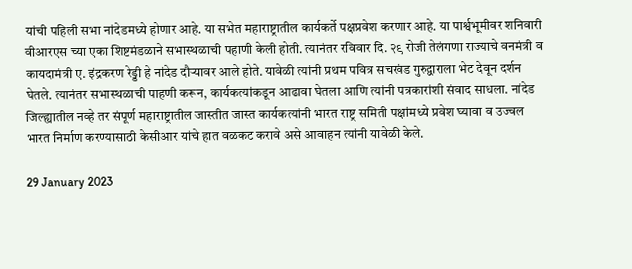यांची पहिली सभा नांदेडमध्ये होणार आहे. या सभेत महाराष्ट्रातील कार्यकर्ते पक्षप्रवेश करणार आहे. या पार्श्वभूमीवर शनिवारी वीआरएस च्या एका शिष्टमंडळाने सभास्थळाची पहाणी केली होती. त्यानंतर रविवार दि. २९ रोजी तेलंगणा राज्याचे वनमंत्री व कायदामंत्री ए. इंद्रकरण रेड्डी हे नांदेड दौऱ्यावर आले होते. यावेळी त्यांनी प्रथम पवित्र सचखंड गुरुद्वाराला भेट देवून दर्शन घेतले. त्यानंतर सभास्थळाची पाहणी करून, कार्यकत्यांकडून आढावा घेतला आणि त्यांनी पत्रकारांशी संवाद साधला. नांदेड जिल्ह्यातील नव्हे तर संपूर्ण महाराष्ट्रातील जास्तीत जास्त कार्यकत्यांनी भारत राष्ट्र समिती पक्षांमध्ये प्रवेश घ्यावा व उज्वल भारत निर्माण करण्यासाठी केसीआर यांचे हात वळकट करावे असे आवाहन त्यांनी यावेळी केले.

29 January 2023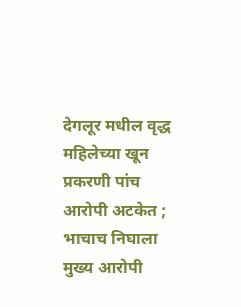देगलूर मधील वृद्ध महिलेच्या खून प्रकरणी पांच आरोपी अटकेत ; भाचाच निघाला मुख्य आरोपी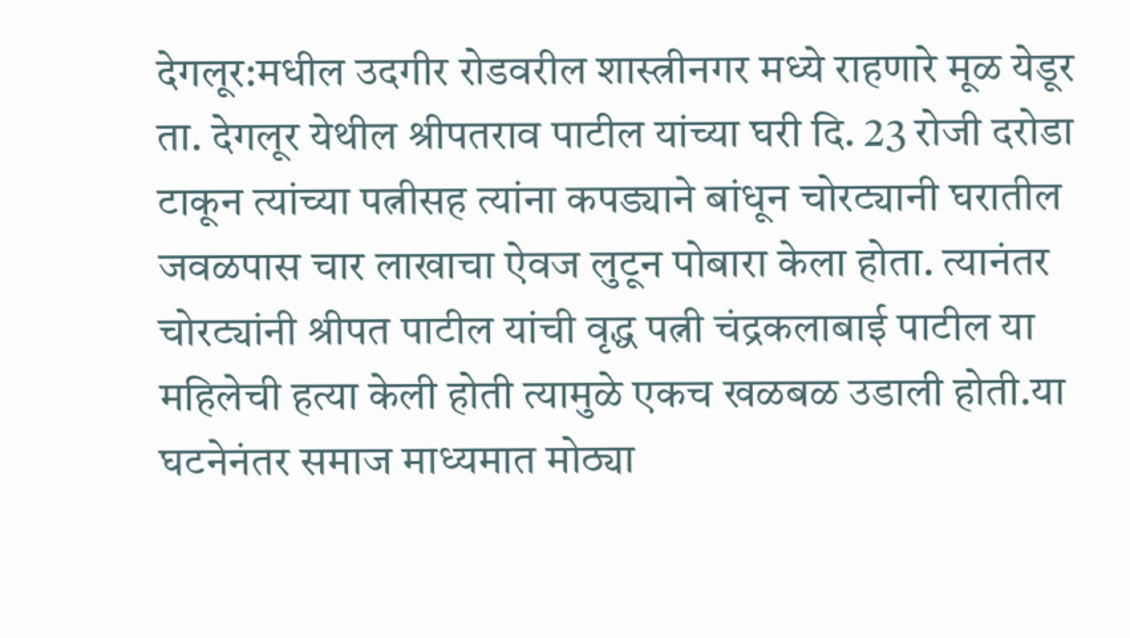देगलूर:मधील उदगीर रोडवरील शास्त्रीनगर मध्ये राहणारे मूळ येडूर ता. देगलूर येथील श्रीपतराव पाटील यांच्या घरी दि. 23 रोजी दरोडा टाकून त्यांच्या पत्नीसह त्यांना कपड्याने बांधून चोरट्यानी घरातील जवळपास चार लाखाचा ऐवज लुटून पोबारा केला होता. त्यानंतर चोरट्यांनी श्रीपत पाटील यांची वृद्ध पत्नी चंद्रकलाबाई पाटील या महिलेची हत्या केली होती त्यामुळे एकच खळबळ उडाली होती.या घटनेनंतर समाज माध्यमात मोठ्या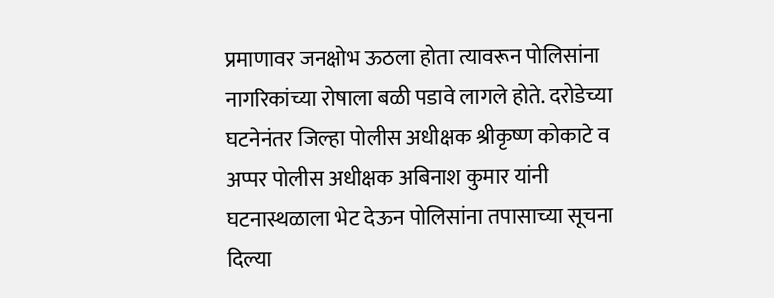प्रमाणावर जनक्षोभ ऊठला होता त्यावरून पोलिसांना नागरिकांच्या रोषाला बळी पडावे लागले होते. दरोडेच्या घटनेनंतर जिल्हा पोलीस अधीक्षक श्रीकृष्ण कोकाटे व अप्पर पोलीस अधीक्षक अबिनाश कुमार यांनी घटनास्थळाला भेट देऊन पोलिसांना तपासाच्या सूचना दिल्या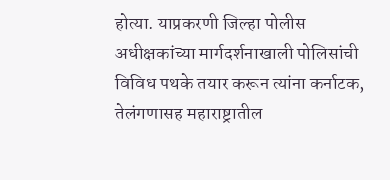होत्या. याप्रकरणी जिल्हा पोलीस अधीक्षकांच्या मार्गदर्शनाखाली पोलिसांची विविध पथके तयार करून त्यांना कर्नाटक, तेलंगणासह महाराष्ट्रातील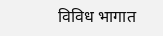विविध भागात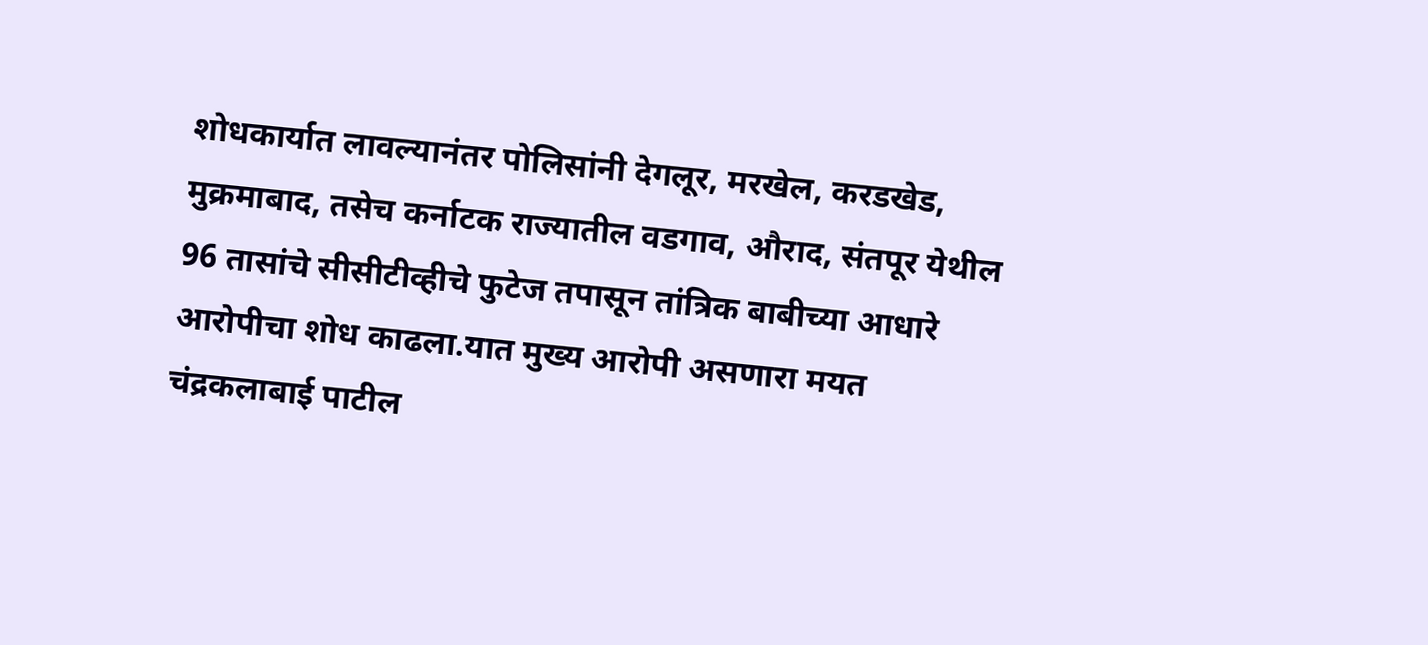शोधकार्यात लावल्यानंतर पोलिसांनी देगलूर, मरखेल, करडखेड, मुक्रमाबाद, तसेच कर्नाटक राज्यातील वडगाव, औराद, संतपूर येथील 96 तासांचे सीसीटीव्हीचे फुटेज तपासून तांत्रिक बाबीच्या आधारे आरोपीचा शोध काढला.यात मुख्य आरोपी असणारा मयत चंद्रकलाबाई पाटील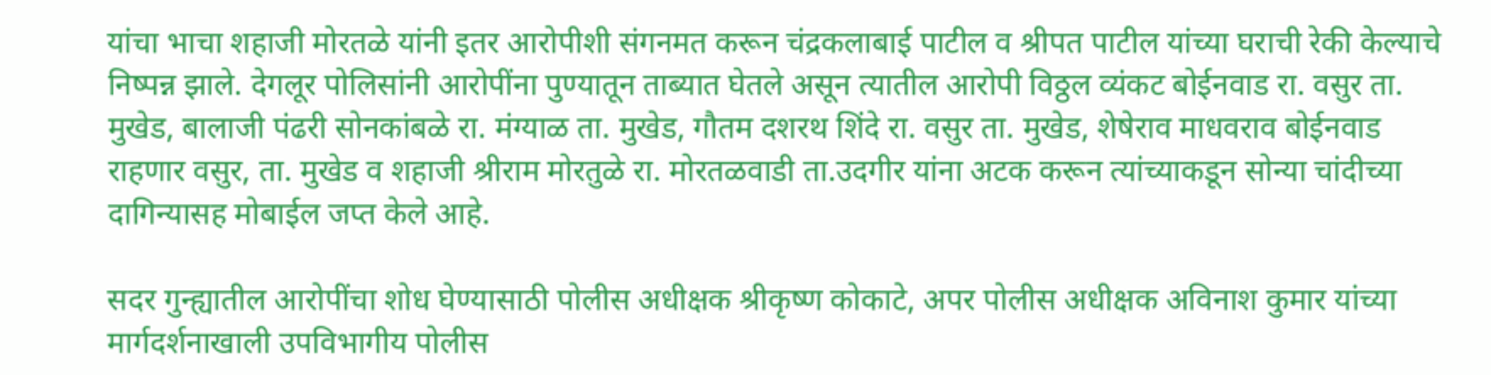यांचा भाचा शहाजी मोरतळे यांनी इतर आरोपीशी संगनमत करून चंद्रकलाबाई पाटील व श्रीपत पाटील यांच्या घराची रेकी केल्याचे निष्पन्न झाले. देगलूर पोलिसांनी आरोपींना पुण्यातून ताब्यात घेतले असून त्यातील आरोपी विठ्ठल व्यंकट बोईनवाड रा. वसुर ता. मुखेड, बालाजी पंढरी सोनकांबळे रा. मंग्याळ ता. मुखेड, गौतम दशरथ शिंदे रा. वसुर ता. मुखेड, शेषेराव माधवराव बोईनवाड राहणार वसुर, ता. मुखेड व शहाजी श्रीराम मोरतुळे रा. मोरतळवाडी ता.उदगीर यांना अटक करून त्यांच्याकडून सोन्या चांदीच्या दागिन्यासह मोबाईल जप्त केले आहे.

सदर गुन्ह्यातील आरोपींचा शोध घेण्यासाठी पोलीस अधीक्षक श्रीकृष्ण कोकाटे, अपर पोलीस अधीक्षक अविनाश कुमार यांच्या मार्गदर्शनाखाली उपविभागीय पोलीस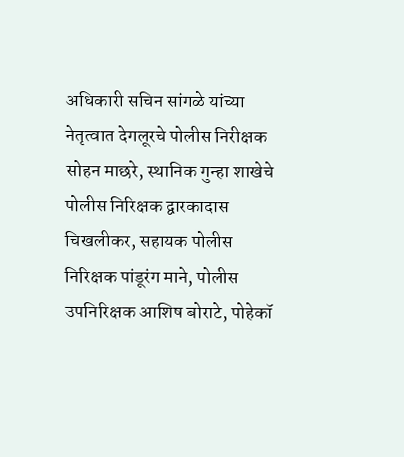अधिकारी सचिन सांगळे यांच्या नेतृत्वात देगलूरचे पोलीस निरीक्षक सोहन माछरे, स्थानिक गुन्हा शाखेचे पोलीस निरिक्षक द्वारकादास चिखलीकर, सहायक पोलीस निरिक्षक पांडूरंग माने, पोलीस उपनिरिक्षक आशिष बोराटे, पोहेकॉ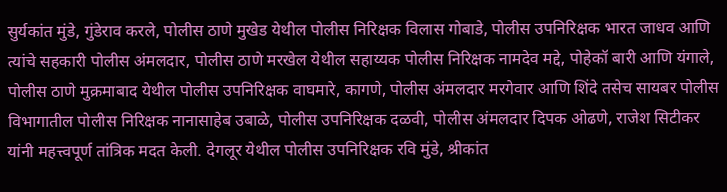सुर्यकांत मुंडे, गुंडेराव करले, पोलीस ठाणे मुखेड येथील पोलीस निरिक्षक विलास गोबाडे, पोलीस उपनिरिक्षक भारत जाधव आणि त्यांचे सहकारी पोलीस अंमलदार, पोलीस ठाणे मरखेल येथील सहाय्यक पोलीस निरिक्षक नामदेव मद्दे, पोहेकॉ बारी आणि यंगाले, पोलीस ठाणे मुक्रमाबाद येथील पोलीस उपनिरिक्षक वाघमारे, कागणे, पोलीस अंमलदार मरगेवार आणि शिंदे तसेच सायबर पोलीस विभागातील पोलीस निरिक्षक नानासाहेब उबाळे, पोलीस उपनिरिक्षक दळवी, पोलीस अंमलदार दिपक ओढणे, राजेश सिटीकर यांनी महत्त्वपूर्ण तांत्रिक मदत केली. देगलूर येथील पोलीस उपनिरिक्षक रवि मुंडे, श्रीकांत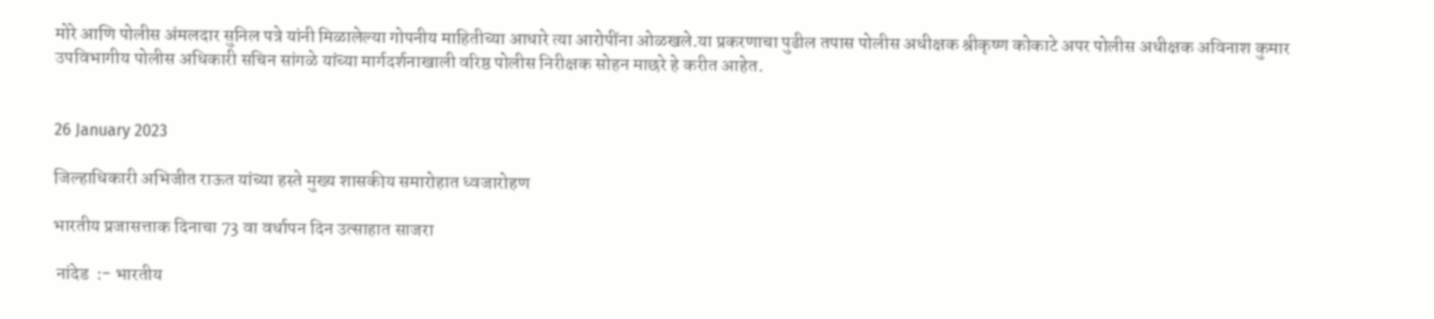मोरे आणि पोलीस अंमलदार सुनिल पत्रे यांनी मिळालेल्या गोपनीय माहितीच्या आधारे त्या आरोपींना ओळखले.या प्रकरणाचा पुढील तपास पोलीस अधीक्षक श्रीकृष्ण कोकाटे अपर पोलीस अधीक्षक अविनाश कुमार उपविभागीय पोलीस अधिकारी सचिन सांगळे यांच्या मार्गदर्शनाखाली वरिष्ठ पोलीस निरीक्षक सोहन माछरे हे करीत आहेत.


26 January 2023

जिल्हाधिकारी अभिजीत राऊत यांच्या हस्ते मुख्य शासकीय समारोहात ध्वजारोहण

भारतीय प्रजासत्ताक दिनाचा 73 वा वर्धापन दिन उत्साहात साजरा

 नांदेड  :- भारतीय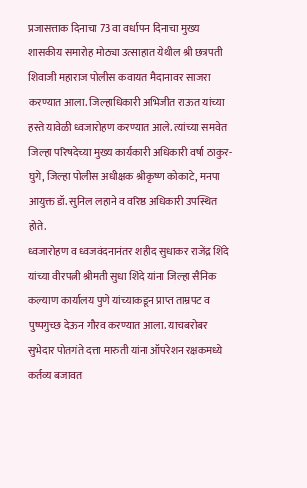प्रजासत्ताक दिनाचा 73 वा वर्धापन दिनाचा मुख्य शासकीय समारोह मोठ्या उत्साहात येथील श्री छत्रपती शिवाजी महाराज पोलीस कवायत मैदानावर साजरा करण्यात आला. जिल्हाधिकारी अभिजीत राऊत यांच्या हस्ते यावेळी ध्वजारोहण करण्यात आले. त्यांच्या समवेत जिल्हा परिषदेच्या मुख्य कार्यकारी अधिकारी वर्षा ठाकुर-घुगे, जिल्हा पोलीस अधीक्षक श्रीकृष्ण कोकाटे, मनपा आयुक्त डॉ. सुनिल लहाने व वरिष्ठ अधिकारी उपस्थित होते.
ध्वजारोहण व ध्वजवंदनानंतर शहीद सुधाकर राजेंद्र शिंदे यांच्या वीरपत्नी श्रीमती सुधा शिंदे यांना जिल्हा सैनिक कल्याण कार्यालय पुणे यांच्याकडून प्राप्त ताम्रपट व पुष्पगुच्छ देऊन गौरव करण्यात आला. याचबरोबर सुभेदार पोतगंते दत्ता मारुती यांना ऑपरेशन रक्षकमध्ये कर्तव्य बजावत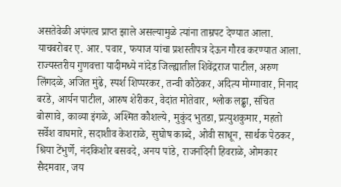असतेवेळी अपंगत्व प्राप्त झाले असल्यामुळे त्यांना ताम्रपट देण्यात आला. याचबरोबर ए. आर. पवार, फयाज यांचा प्रशस्तीपत्र देऊन गौरव करण्यात आला.
राज्यस्तरीय गुणवत्ता यादीमध्ये नांदेड जिल्ह्यातील शिवेंद्रराज पाटील, अरुण लिंगदळे, अजित मुंढे, स्पर्श शिप्परकर, तन्वी कौठेकर, अदित्य मोग्गावार, निनाद बरडे, आर्यन पाटील, आरुष शेरीकर, वेदांत मोतेवार, श्लोक लढ्ढा, संचित बोरगावे, काव्या इंगळे, अश्मित कौशल्ये, मुकुंद भुतडा, प्रत्युशकुमार, महतो सर्वेश वाघमारे, सदाशीव केशराळे, सुघोष काब्दे, ओवी साधून, सार्थक पेठकर, श्रिया टेंभुर्णे, नंदकिशोर बसवदे, अनय पांडे, राजनंदिनी हिवराळे, ओमकार सैदमवार, जय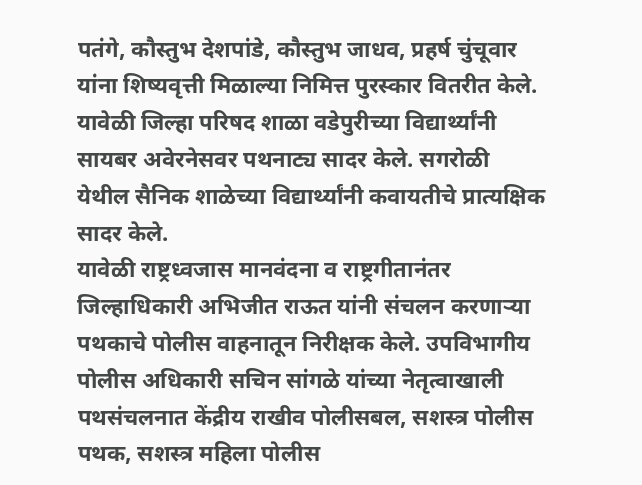पतंगे, कौस्तुभ देशपांडे, कौस्तुभ जाधव, प्रहर्ष चुंचूवार यांना शिष्यवृत्ती मिळाल्या निमित्त पुरस्कार वितरीत केले. यावेळी जिल्हा परिषद शाळा वडेपुरीच्या विद्यार्थ्यांनी सायबर अवेरनेसवर पथनाट्य सादर केले. सगरोळी येथील सैनिक शाळेच्या विद्यार्थ्यांनी कवायतीचे प्रात्यक्षिक सादर केले.
यावेळी राष्ट्रध्वजास मानवंदना व राष्ट्रगीतानंतर जिल्हाधिकारी अभिजीत राऊत यांनी संचलन करणाऱ्या पथकाचे पोलीस वाहनातून निरीक्षक केले. उपविभागीय पोलीस अधिकारी सचिन सांगळे यांच्या नेतृत्वाखाली पथसंचलनात केंद्रीय राखीव पोलीसबल, सशस्त्र पोलीस पथक, सशस्त्र महिला पोलीस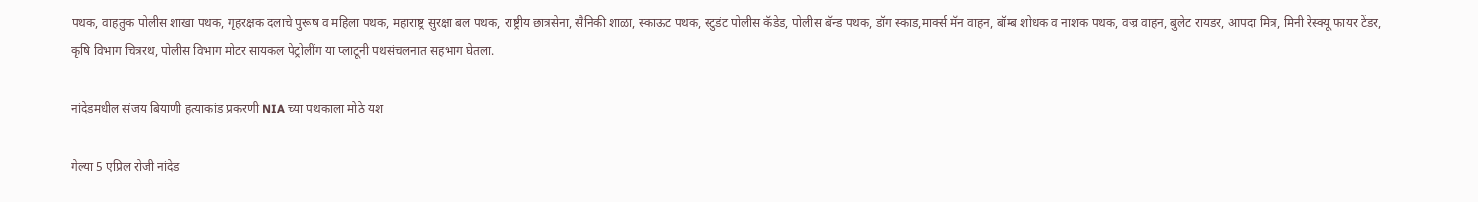पथक, वाहतुक पोलीस शाखा पथक, गृहरक्षक दलाचे पुरूष व महिला पथक, महाराष्ट्र सुरक्षा बल पथक, राष्ट्रीय छात्रसेना, सैनिकी शाळा, स्काऊट पथक, स्टुडंट पोलीस कॅडेड, पोलीस बॅन्ड पथक, डॉग स्काड,मार्क्स मॅन वाहन, बॉम्ब शोधक व नाशक पथक, वज्र वाहन, बुलेट रायडर, आपदा मित्र, मिनी रेस्क्यू फायर टेंडर, कृषि विभाग चित्ररथ, पोलीस विभाग मोटर सायकल पेट्रोलींग या प्लाटूनी पथसंचलनात सहभाग घेतला.

नांदेडमधील संजय बियाणी हत्याकांड प्रकरणी NIA च्या पथकाला मोठे यश

गेल्या 5 एप्रिल रोजी नांदेड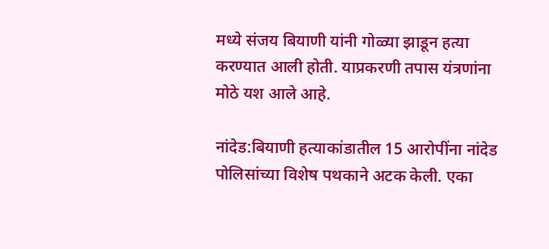मध्ये संजय बियाणी यांनी गोळ्या झाडून हत्या करण्यात आली होती. याप्रकरणी तपास यंत्रणांना मोठे यश आले आहे.

नांदेड:बियाणी हत्याकांडातील 15 आरोपींना नांदेड पोलिसांच्या विशेष पथकाने अटक केली. एका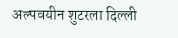अल्पवयीन शुटरला दिल्ली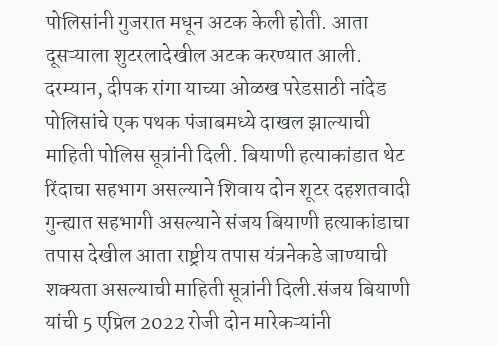पोलिसांनी गुजरात मधून अटक केली होती. आता दूसऱ्याला शुटरलादेखील अटक करण्यात आली. दरम्यान, दीपक रांगा याच्या ओळख परेडसाठी नांदेड पोलिसांचे एक पथक पंजाबमध्ये दाखल झाल्याची माहिती पोलिस सूत्रांनी दिली. बियाणी हत्याकांडात थेट रिंदाचा सहभाग असल्याने शिवाय दोन शूटर दहशतवादी गुन्ह्यात सहभागी असल्याने संजय बियाणी हत्याकांडाचा तपास देखील आता राष्ट्रीय तपास यंत्रनेकडे जाण्याची शक्यता असल्याची माहिती सूत्रांनी दिली.संजय बियाणी यांची 5 एप्रिल 2022 रोजी दोन मारेकऱ्यांनी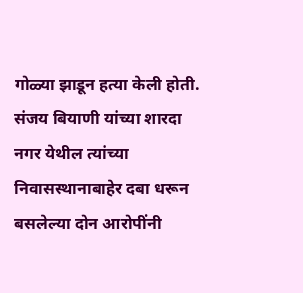गोळ्या झाडून हत्या केली होती. संजय बियाणी यांच्या शारदा नगर येथील त्यांच्या निवासस्थानाबाहेर दबा धरून बसलेल्या दोन आरोपींनी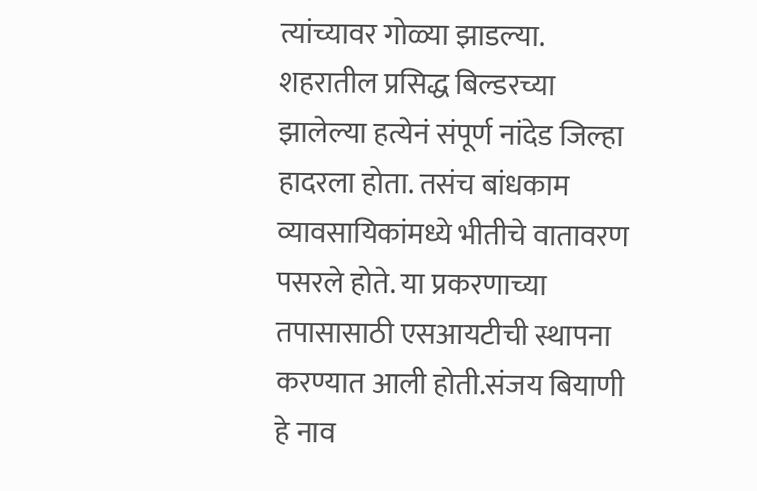त्यांच्यावर गोळ्या झाडल्या. शहरातील प्रसिद्ध बिल्डरच्या झालेल्या हत्येनं संपूर्ण नांदेड जिल्हा हादरला होता. तसंच बांधकाम व्यावसायिकांमध्ये भीतीचे वातावरण पसरले होते. या प्रकरणाच्या तपासासाठी एसआयटीची स्थापना करण्यात आली होती.संजय बियाणी हे नाव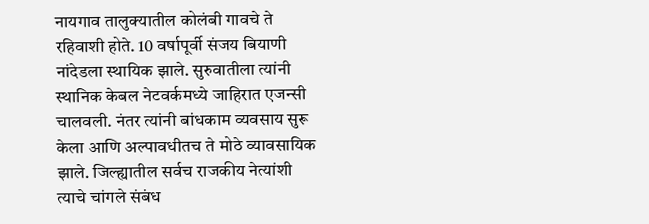नायगाव तालुक्यातील कोलंबी गावचे ते रहिवाशी होते. 10 वर्षापूर्वी संजय बियाणी नांदेडला स्थायिक झाले. सुरुवातीला त्यांनी स्थानिक केबल नेटवर्कमध्ये जाहिरात एजन्सी चालवली. नंतर त्यांनी बांधकाम व्यवसाय सुरू केला आणि अल्पावधीतच ते मोठे व्यावसायिक झाले. जिल्ह्यातील सर्वच राजकीय नेत्यांशी त्याचे चांगले संबंध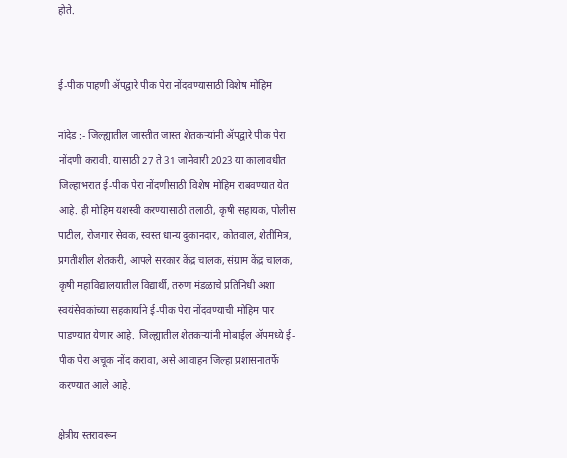होते.


ई-पीक पाहणी ॲपद्वारे पीक पेरा नोंदवण्यासाठी विशेष मोहिम

नांदेड :- जिल्ह्यातील जास्तीत जास्त शेतकऱ्यांनी ॲपद्वारे पीक पेरा नोंदणी करावी. यासाठी 27 ते 31 जानेवारी 2023 या कालावधीत जिल्हाभरात ई-पीक पेरा नोंदणीसाठी विशेष मोहिम राबवण्यात येत आहे. ही मोहिम यशस्वी करण्यासाठी तलाठी, कृषी सहायक, पोलीस पाटील, रोजगार सेवक, स्वस्त धान्य दुकानदार, कोतवाल, शेतीमित्र, प्रगतीशील शेतकरी, आपले सरकार केंद्र चालक, संग्राम केंद्र चालक, कृषी महाविद्यालयातील विद्यार्थी, तरुण मंडळाचे प्रतिनिधी अशा स्वयंसेवकांच्या सहकार्याने ई-पीक पेरा नोंदवण्याची मोहिम पार पाडण्यात येणार आहे. जिल्ह्यातील शेतकऱ्यांनी मोबाईल ॲपमध्ये ई-पीक पेरा अचूक नोंद करावा, असे आवाहन जिल्हा प्रशासनातर्फे करण्यात आले आहे.

क्षेत्रीय स्तरावरून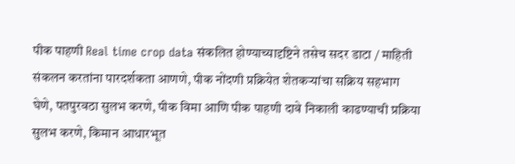पीक पाहणी Real time crop data संकलित होण्याच्यादृष्टिने तसेच सदर डाटा / माहिती संकलन करतांना पारदर्शकता आणणे, पीक नोंदणी प्रक्रियेत शेतकऱ्यांचा सक्रिय सहभाग घेणे, पतपुरवठा सुलभ करणे, पीक विमा आणि पीक पाहणी दावे निकाली काढण्याची प्रक्रिया सुलभ करणे, किमान आधारभूत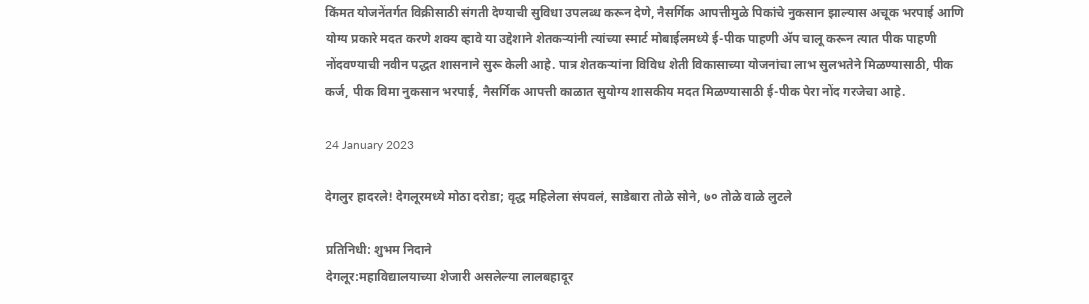किंमत योजनेंतर्गत विक्रीसाठी संगती देण्याची सुविधा उपलब्ध करून देणे, नैसर्गिक आपत्तीमुळे पिकांचे नुकसान झाल्यास अचूक भरपाई आणि योग्य प्रकारे मदत करणे शक्य व्हावे या उद्देशाने शेतकऱ्यांनी त्यांच्या स्मार्ट मोबाईलमध्ये ई-पीक पाहणी ॲप चालू करून त्यात पीक पाहणी नोंदवण्याची नवीन पद्धत शासनाने सुरू केली आहे. पात्र शेतकऱ्यांना विविध शेती विकासाच्या योजनांचा लाभ सुलभतेने मिळण्यासाठी, पीक कर्ज, पीक विमा नुकसान भरपाई, नैसर्गिक आपत्ती काळात सुयोग्य शासकीय मदत मिळण्यासाठी ई-पीक पेरा नोंद गरजेचा आहे.

24 January 2023

देगलुर हादरले! देगलूरमध्ये मोठा दरोडा; वृद्ध महिलेला संपवलं, साडेबारा तोळे सोने, ७० तोळे वाळे लुटले

प्रतिनिधी: शुभम निदाने
देगलूर:महाविद्यालयाच्या शेजारी असलेल्या लालबहादूर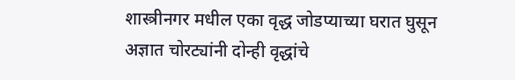शास्त्रीनगर मधील एका वृद्ध जोडप्याच्या घरात घुसून अज्ञात चोरट्यांनी दोन्ही वृद्धांचे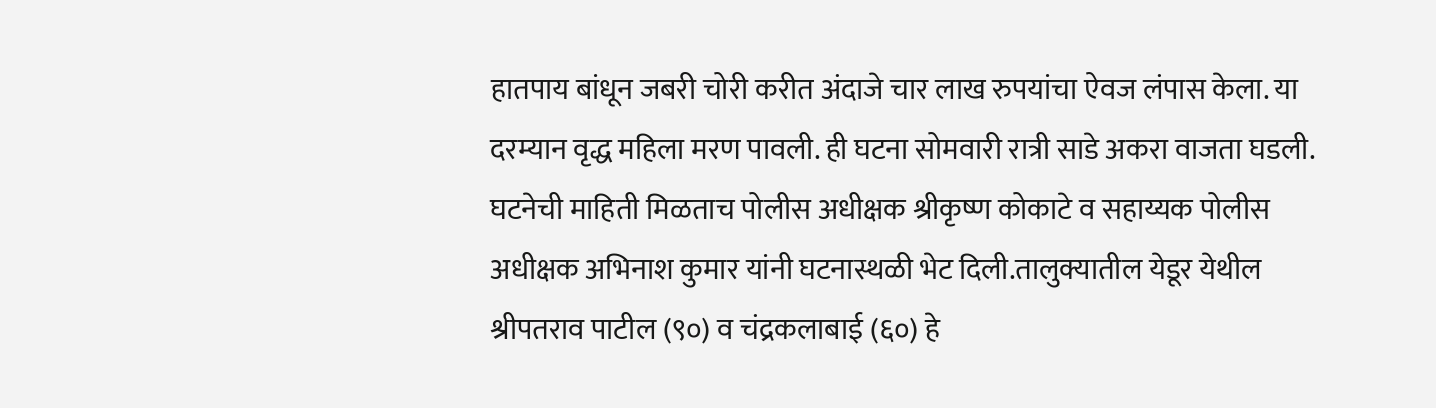हातपाय बांधून जबरी चोरी करीत अंदाजे चार लाख रुपयांचा ऐवज लंपास केला. या दरम्यान वृद्ध महिला मरण पावली. ही घटना सोमवारी रात्री साडे अकरा वाजता घडली. घटनेची माहिती मिळताच पोलीस अधीक्षक श्रीकृष्ण कोकाटे व सहाय्यक पोलीस अधीक्षक अभिनाश कुमार यांनी घटनास्थळी भेट दिली.तालुक्यातील येडूर येथील श्रीपतराव पाटील (९०) व चंद्रकलाबाई (६०) हे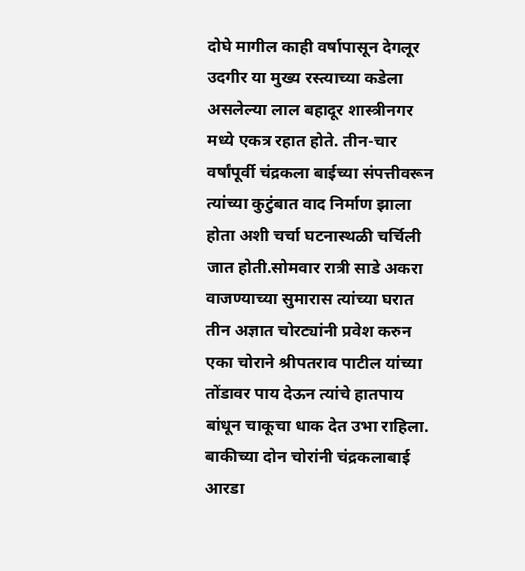दोघे मागील काही वर्षापासून देगलूर उदगीर या मुख्य रस्त्याच्या कडेला असलेल्या लाल बहादूर शास्त्रीनगर मध्ये एकत्र रहात होते. तीन-चार वर्षांपूर्वी चंद्रकला बाईच्या संपत्तीवरून त्यांच्या कुटुंबात वाद निर्माण झाला होता अशी चर्चा घटनास्थळी चर्चिली जात होती.सोमवार रात्री साडे अकरा वाजण्याच्या सुमारास त्यांच्या घरात तीन अज्ञात चोरट्यांनी प्रवेश करुन एका चोराने श्रीपतराव पाटील यांच्या तोंडावर पाय देऊन त्यांचे हातपाय बांधून चाकूचा धाक देत उभा राहिला. बाकीच्या दोन चोरांनी चंद्रकलाबाई आरडा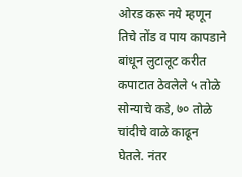ओरड करू नये म्हणून तिचे तोंड व पाय कापडाने बांधून लुटालूट करीत कपाटात ठेवलेले ५ तोळे सोन्याचे कडे, ७० तोळे चांदीचे वाळे काढून घेतले. नंतर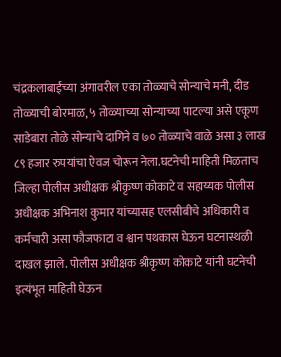चंद्रकलाबाईंच्या अंगावरील एका तोळ्याचे सोन्याचे मनी, दीड तोळ्याची बोरमाळ, ५ तोळ्याच्या सोन्याच्या पाटल्या असे एकूण साडेबारा तोळे सोन्याचे दागिने व ७० तोळ्याचे वाळे असा ३ लाख ८९ हजार रुपयांचा ऐवज चोरून नेला.घटनेची माहिती मिळताच जिल्हा पोलीस अधीक्षक श्रीकृष्ण कोकाटे व सहाय्यक पोलीस अधीक्षक अभिनाश कुमार यांच्यासह एलसीबीचे अधिकारी व कर्मचारी असा फौजफाटा व श्वान पथकास घेऊन घटनास्थळी दाखल झाले. पोलीस अधीक्षक श्रीकृष्ण कोकाटे यांनी घटनेची इत्यंभूत माहिती घेऊन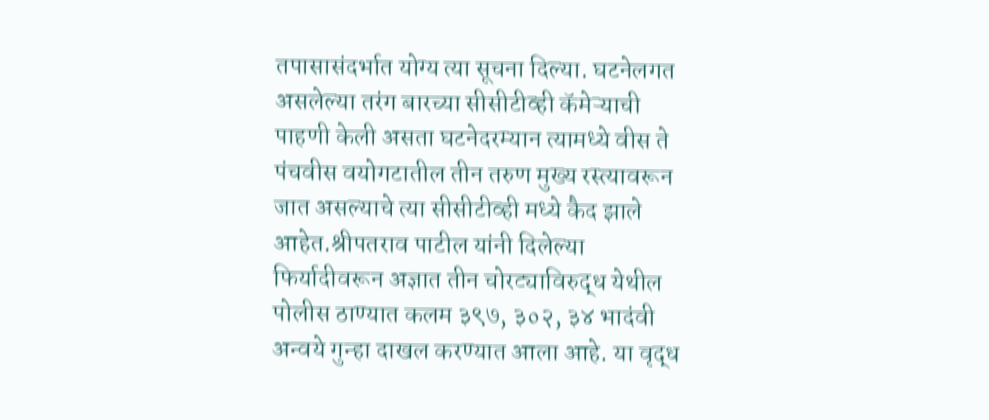तपासासंदर्भात योग्य त्या सूचना दिल्या. घटनेलगत असलेल्या तरंग बारच्या सीसीटीव्ही कॅमेऱ्याची पाहणी केली असता घटनेदरम्यान त्यामध्ये वीस ते पंचवीस वयोगटातील तीन तरुण मुख्य रस्त्यावरून जात असल्याचे त्या सीसीटीव्ही मध्ये कैद झाले आहेत.श्रीपतराव पाटील यांनी दिलेल्या फिर्यादीवरून अज्ञात तीन चोरट्याविरुद्ध येथील पोलीस ठाण्यात कलम ३९७, ३०२, ३४ भादंवी अन्वये गुन्हा दाखल करण्यात आला आहे. या वृद्ध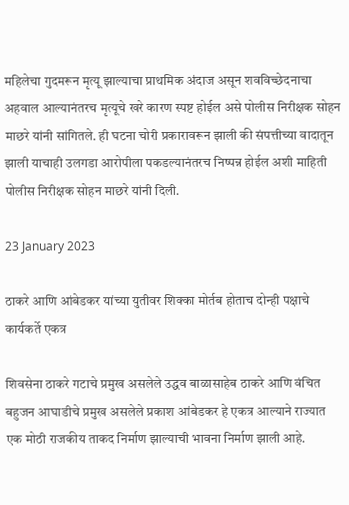महिलेचा गुदमरून मृत्यू झाल्याचा प्राथमिक अंदाज असून शवविच्छेदनाचा अहवाल आल्यानंतरच मृत्यूचे खरे कारण स्पष्ट होईल असे पोलीस निरीक्षक सोहन माछरे यांनी सांगितले. ही घटना चोरी प्रकारावरून झाली की संपत्तीच्या वादातून झाली याचाही उलगडा आरोपीला पकडल्यानंतरच निष्पन्न होईल अशी माहिती पोलीस निरीक्षक सोहन माछरे यांनी दिली.

23 January 2023

ठाकरे आणि आंबेडकर यांच्या युतीवर शिक्का मोर्तब होताच दोन्ही पक्षाचे कार्यकर्ते एकत्र

शिवसेना ठाकरे गटाचे प्रमुख असलेले उद्धव बाळासाहेब ठाकरे आणि वंचित बहुजन आघाडीचे प्रमुख असलेले प्रकाश आंबेडकर हे एकत्र आल्याने राज्यात एक मोठी राजकीय ताकद निर्माण झाल्याची भावना निर्माण झाली आहे.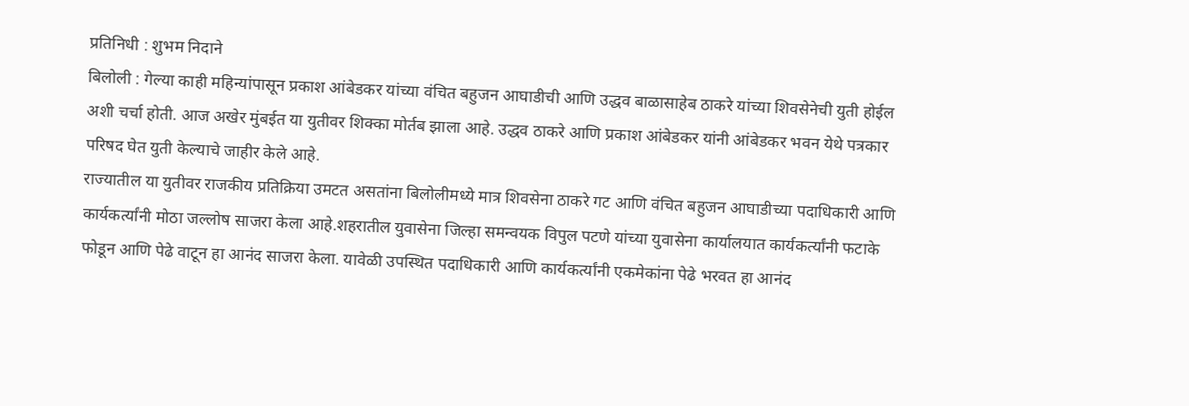प्रतिनिधी : शुभम निदाने
बिलोली : गेल्या काही महिन्यांपासून प्रकाश आंबेडकर यांच्या वंचित बहुजन आघाडीची आणि उद्धव बाळासाहेब ठाकरे यांच्या शिवसेनेची युती होईल अशी चर्चा होती. आज अखेर मुंबईत या युतीवर शिक्का मोर्तब झाला आहे. उद्धव ठाकरे आणि प्रकाश आंबेडकर यांनी आंबेडकर भवन येथे पत्रकार परिषद घेत युती केल्याचे जाहीर केले आहे.
राज्यातील या युतीवर राजकीय प्रतिक्रिया उमटत असतांना बिलोलीमध्ये मात्र शिवसेना ठाकरे गट आणि वंचित बहुजन आघाडीच्या पदाधिकारी आणि कार्यकर्त्यांनी मोठा जल्लोष साजरा केला आहे.शहरातील युवासेना जिल्हा समन्वयक विपुल पटणे यांच्या युवासेना कार्यालयात कार्यकर्त्यांनी फटाके फोडून आणि पेढे वाटून हा आनंद साजरा केला. यावेळी उपस्थित पदाधिकारी आणि कार्यकर्त्यांनी एकमेकांना पेढे भरवत हा आनंद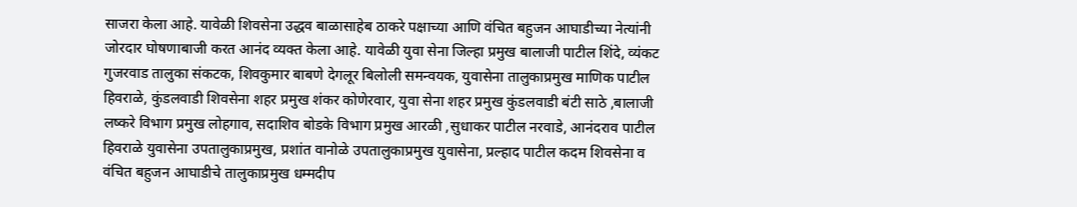साजरा केला आहे. यावेळी शिवसेना उद्धव बाळासाहेब ठाकरे पक्षाच्या आणि वंचित बहुजन आघाडीच्या नेत्यांनी जोरदार घोषणाबाजी करत आनंद व्यक्त केला आहे. यावेळी युवा सेना जिल्हा प्रमुख बालाजी पाटील शिंदे, व्यंकट गुजरवाड तालुका संकटक, शिवकुमार बाबणे देगलूर बिलोली समन्वयक, युवासेना तालुकाप्रमुख माणिक पाटील हिवराळे, कुंडलवाडी शिवसेना शहर प्रमुख शंकर कोणेरवार, युवा सेना शहर प्रमुख कुंडलवाडी बंटी साठे ,बालाजी लष्करे विभाग प्रमुख लोहगाव, सदाशिव बोडके विभाग प्रमुख आरळी ,सुधाकर पाटील नरवाडे, आनंदराव पाटील हिवराळे युवासेना उपतालुकाप्रमुख, प्रशांत वानोळे उपतालुकाप्रमुख युवासेना, प्रल्हाद पाटील कदम शिवसेना व वंचित बहुजन आघाडीचे तालुकाप्रमुख धम्मदीप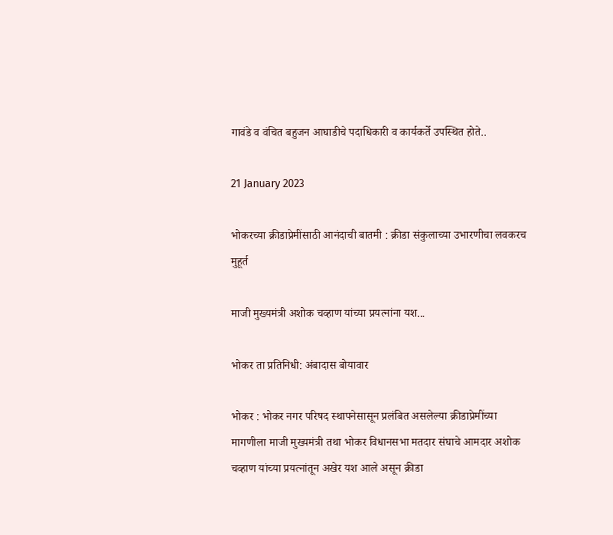गावंडे व वंचित बहुजन आघाडीचे पदाधिकारी व कार्यकर्ते उपस्थित होते..

21 January 2023

भोकरच्या क्रीडाप्रेमींसाठी आनंदाची बातमी : क्रीडा संकुलाच्या उभारणीचा लवकरच मुहूर्त

माजी मुख्यमंत्री अशोक चव्हाण यांच्या प्रयत्नांना यश...

भोकर ता प्रतिनिधी: अंबादास बोयावार

भोकर : भोकर नगर परिषद स्थापनेसासून प्रलंबित असलेल्या क्रीडाप्रेमींच्या मागणीला माजी मुख्यमंत्री तथा भोकर विधानसभा मतदार संघाचे आमदार अशोक चव्हाण यांच्या प्रयत्नांतून अखेर यश आले असून क्रीडा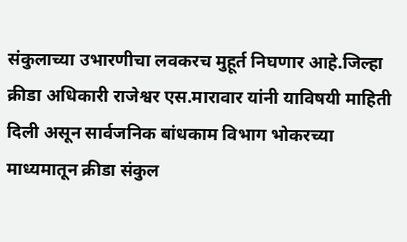संकुलाच्या उभारणीचा लवकरच मुहूर्त निघणार आहे.जिल्हा क्रीडा अधिकारी राजेश्वर एस.मारावार यांनी याविषयी माहिती दिली असून सार्वजनिक बांधकाम विभाग भोकरच्या माध्यमातून क्रीडा संकुल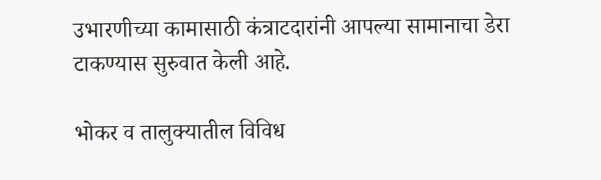उभारणीच्या कामासाठी कंत्राटदारांनी आपल्या सामानाचा डेरा टाकण्यास सुरुवात केली आहे.

भोकर व तालुक्यातील विविध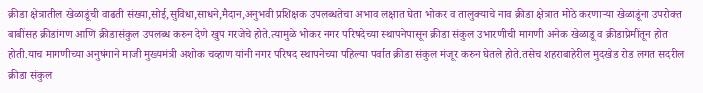क्रीडा क्षेत्रातील खेळाडूंची वाढती संख्या,सोई,सुविधा,साधने,मैदान,अनुभवी प्रशिक्षक उपलब्धतेचा अभाव लक्षात घेता भोकर व तालुक्याचे नाव क्रीडा क्षेत्रात मोठे करणाऱ्या खेळाडूंना उपरोक्त बाबींसह क्रीडांगण आणि क्रीडासंकुल उपलब्ध करुन देणे खुप गरजेचे होते.त्यामुळे भोकर नगर परिषदेच्या स्थापनेपासून क्रीडा संकुल उभारणीची मागणी अनेक खेळाडू व क्रीडाप्रेमींतून होत होती.याच मागणीच्या अनुषंगाने माजी मुख्यमंत्री अशोक चव्हाण यांनी नगर परिषद स्थापनेच्या पहिल्या पर्वात क्रीडा संकुल मंजूर करुन घेतले होते.तसेच शहराबाहेरील मुदखेड रोड लगत सदरील क्रीडा संकुल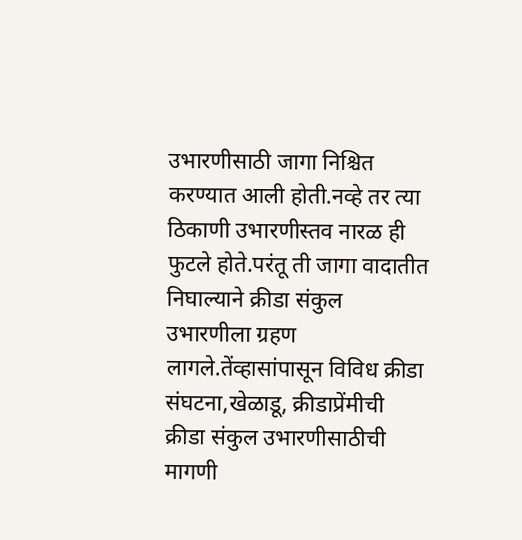उभारणीसाठी जागा निश्चित करण्यात आली होती.नव्हे तर त्या ठिकाणी उभारणीस्तव नारळ ही फुटले होते.परंतू ती जागा वादातीत निघाल्याने क्रीडा संकुल उभारणीला ग्रहण लागले.तेंव्हासांपासून विविध क्रीडा संघटना,खेळाडू, क्रीडाप्रेंमीची क्रीडा संकुल उभारणीसाठीची मागणी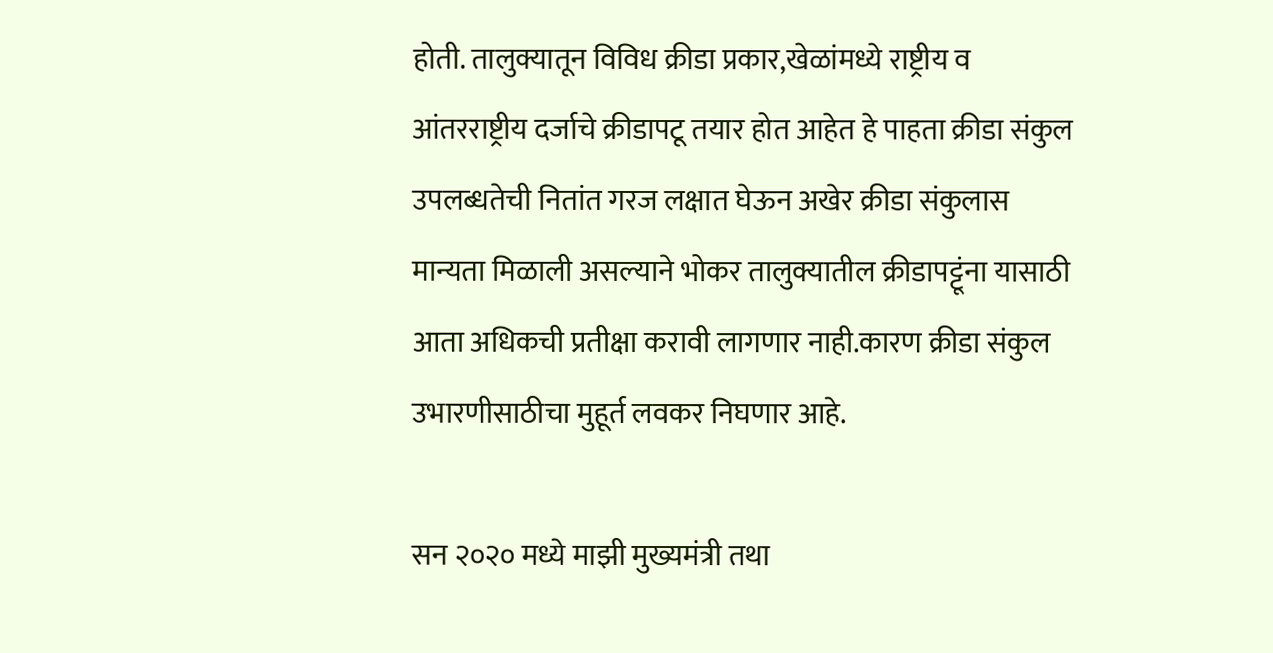होती. तालुक्यातून विविध क्रीडा प्रकार,खेळांमध्ये राष्ट्रीय व आंतरराष्ट्रीय दर्जाचे क्रीडापटू तयार होत आहेत हे पाहता क्रीडा संकुल उपलब्धतेची नितांत गरज लक्षात घेऊन अखेर क्रीडा संकुलास मान्यता मिळाली असल्याने भोकर तालुक्यातील क्रीडापट्टूंना यासाठी आता अधिकची प्रतीक्षा करावी लागणार नाही.कारण क्रीडा संकुल उभारणीसाठीचा मुहूर्त लवकर निघणार आहे.

सन २०२० मध्ये माझी मुख्यमंत्री तथा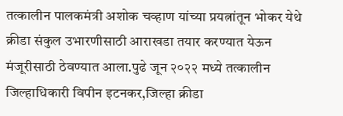तत्कालीन पालकमंत्री अशोक चव्हाण यांच्या प्रयत्नांतून भोकर येथे क्रीडा संकुल उभारणीसाठी आराखडा तयार करण्यात येऊन मंजूरीसाठी ठेवण्यात आला.पुढे जून २०२२ मध्ये तत्कालीन जिल्हाधिकारी विपीन इटनकर,जिल्हा क्रीडा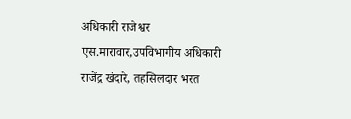अधिकारी राजेश्वर एस.मारावार,उपविभागीय अधिकारी राजेंद्र खंदारे, तहसिलदार भरत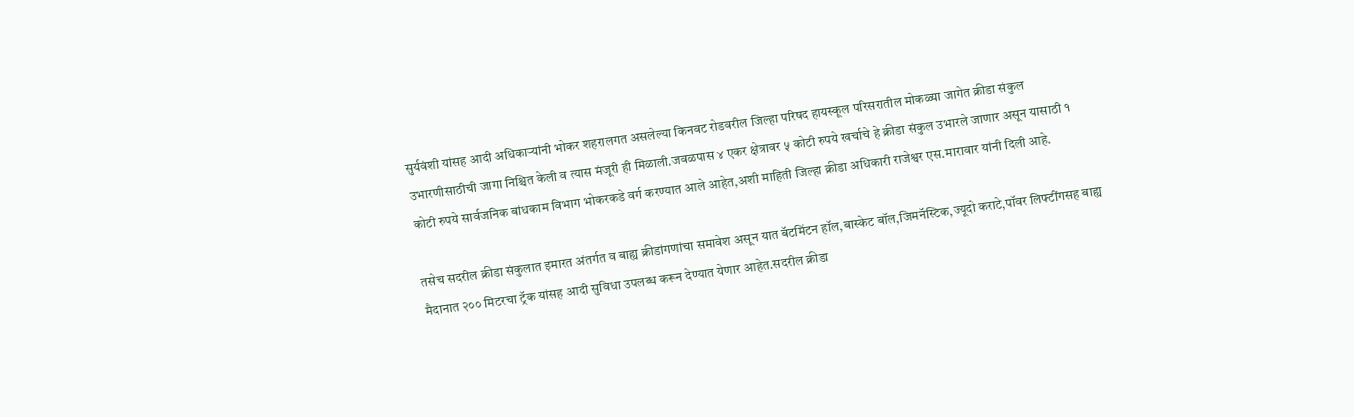सुर्यवंशी यांसह आदी अधिकाऱ्यांनी भोकर शहरालगत असलेल्या किनवट रोडवरील जिल्हा परिषद हायस्कूल परिसरातील मोकळ्या जागेत क्रीडा संकुल उभारणीसाठीची जागा निश्चित केली व त्यास मंजूरी ही मिळाली.जवळपास ४ एकर क्षेत्रावर ५ कोटी रुपये खर्चाचे हे क्रीडा संकुल उभारले जाणार असून यासाठी १ कोटी रुपये सार्वजनिक बांधकाम विभाग भोकरकडे वर्ग करण्यात आले आहेत,अशी माहिती जिल्हा क्रीडा अधिकारी राजेश्वर एस.मारावार यांनी दिली आहे.

तसेच सदरील क्रीडा संकुलात इमारत अंतर्गत व बाह्य क्रीडांगणांचा समावेश असून यात बॅटमिंटन हॉल,बास्केट बॉल,जिमनॅस्टिक,ज्यूदो कराटे,पॉवर लिफ्टींगसह बाह्य मैदानात २०० मिटरचा ट्रॅक यांसह आदी सुविधा उपलब्ध करून देण्यात येणार आहेत.सदरील क्रीडा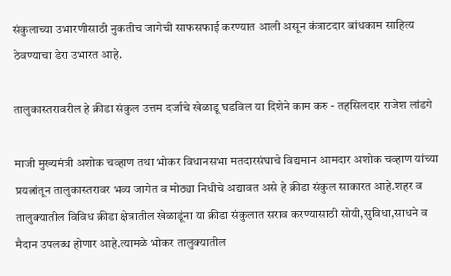संकुलाच्या उभारणीसाठी नुकतीच जागेची साफसफाई करण्यात आली असून कंत्राटदार बांधकाम साहित्य ठेवण्याचा डेरा उभारत आहे.

तालुकास्तरावरील हे क्रीडा संकुल उत्तम दर्जाचे खेळाडू घडविल या दिशेने काम करु - तहसिलदार राजेश लांडगे

माजी मुख्यमंत्री अशोक चव्हाण तथा भोकर विधानसभा मतदारसंघाचे विद्यमान आमदार अशोक चव्हाण यांच्या प्रयत्नांतून तालुकास्तरावर भव्य जागेत व मोठ्या निधीचे अद्यावत असे हे क्रीडा संकुल साकारत आहे.शहर व तालुक्यातील विविध क्रीडा क्षेत्रातील खेळाडूंना या क्रीडा संकुलात सराव‌ करण्यासाठी सोयी,सुविधा,साधने व मैदान उपलब्ध होणार आहे.त्यामळे भोकर तालुक्यातील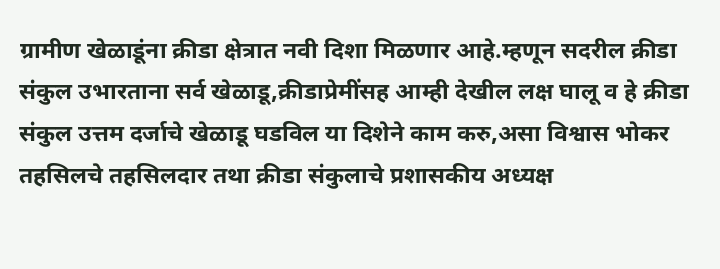ग्रामीण खेळाडूंना क्रीडा क्षेत्रात नवी दिशा मिळणार आहे.म्हणून सदरील क्रीडा संकुल उभारताना सर्व खेळाडू,क्रीडाप्रेमींसह आम्ही देखील लक्ष घालू व हे क्रीडा संकुल उत्तम दर्जाचे खेळाडू घडविल या दिशेने काम करु,असा विश्वास भोकर तहसिलचे तहसिलदार तथा क्रीडा संकुलाचे प्रशासकीय अध्यक्ष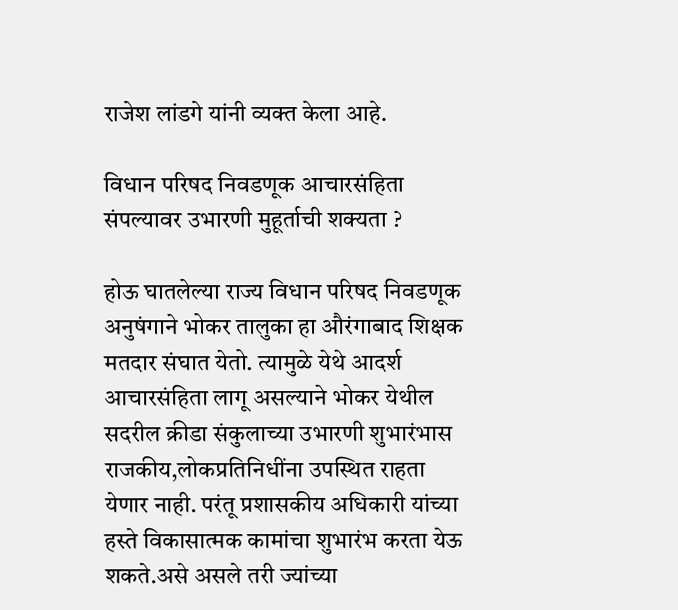राजेश लांडगे यांनी व्यक्त केला आहे.

विधान परिषद निवडणूक आचारसंहिता संपल्यावर उभारणी मुहूर्ताची शक्यता ?

होऊ घातलेल्या राज्य विधान परिषद निवडणूक अनुषंगाने भोकर तालुका हा औरंगाबाद शिक्षक मतदार संघात येतो. त्यामुळे येथे आदर्श आचारसंहिता लागू असल्याने भोकर येथील सदरील क्रीडा संकुलाच्या उभारणी शुभारंभास राजकीय,लोकप्रतिनिधींना उपस्थित राहता येणार नाही. परंतू प्रशासकीय अधिकारी यांच्या हस्ते विकासात्मक कामांचा शुभारंभ करता येऊ शकते.असे असले तरी ज्यांच्या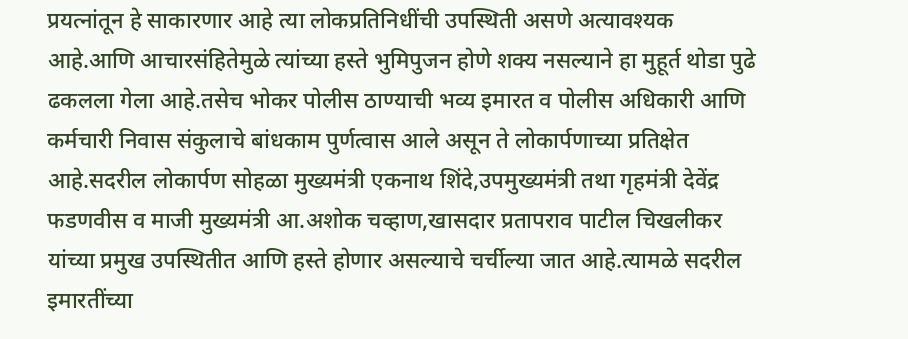प्रयत्नांतून हे साकारणार आहे त्या लोकप्रतिनिधींची उपस्थिती असणे अत्यावश्यक आहे.आणि आचारसंहितेमुळे त्यांच्या हस्ते भुमिपुजन होणे शक्य नसल्याने हा मुहूर्त थोडा पुढे ढकलला गेला आहे.तसेच भोकर पोलीस ठाण्याची भव्य इमारत व पोलीस अधिकारी आणि कर्मचारी निवास संकुलाचे बांधकाम पुर्णत्वास आले असून ते लोकार्पणाच्या प्रतिक्षेत आहे.सदरील लोकार्पण सोहळा मुख्यमंत्री एकनाथ शिंदे,उपमुख्यमंत्री तथा गृहमंत्री देवेंद्र फडणवीस व माजी मुख्यमंत्री आ.अशोक चव्हाण,खासदार प्रतापराव पाटील चिखलीकर यांच्या प्रमुख उपस्थितीत आणि हस्ते होणार असल्याचे चर्चील्या जात आहे.त्यामळे सदरील इमारतींच्या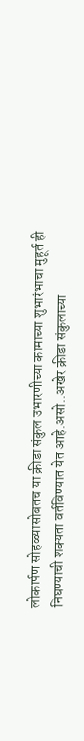लोकार्पण सोहळ्यासोबतच या क्रीडा संकुल उभारणीच्या कामाच्या शुभारंभाचा मुहूर्त ही निघण्याची शक्यता वर्तविण्यात येत आहे.असो..अखेर क्रीडा संकुलाच्या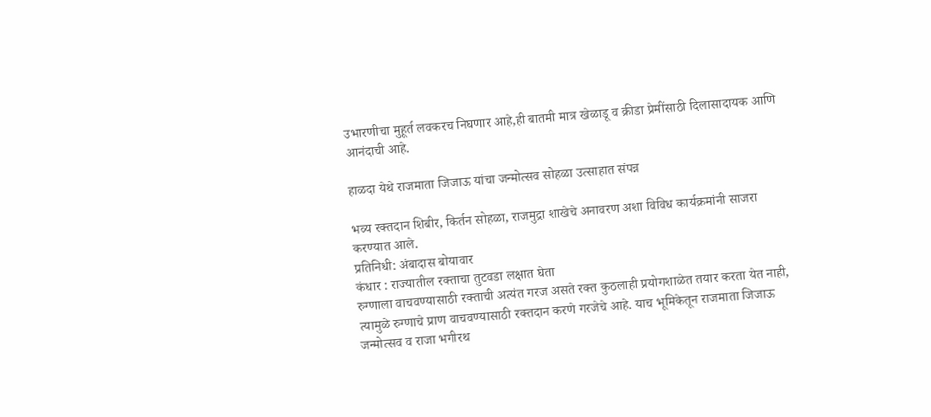उभारणीचा मुहूर्त लवकरच निघणार आहे,ही बातमी मात्र खेळाडू व क्रीडा प्रेमींसाठी दिलासादायक आणि आनंदाची आहे.

हाळदा येथे राजमाता जिजाऊ यांचा जन्मोत्सव सोहळा उत्साहात संपन्न

भव्य रक्तदान शिबीर, किर्तन सोहळा, राजमुद्रा शाखेचे अनावरण अशा विविध कार्यक्रमांनी साजरा करण्यात आले.
प्रतिनिधी: अंबादास बोयावार
कंधार : राज्यातील रक्ताचा तुटवडा लक्षात घेता
रुग्णाला वाचवण्यासाठी रक्ताची अत्यंत गरज असते रक्त कुठलाही प्रयोगशाळेत तयार करता येत नाही, त्यामुळे रुग्णाचे प्राण वाचवण्यासाठी रक्तदान करणे गरजेचे आहे. याच भूमिकेतून राजमाता जिजाऊ जन्मोत्सव व राजा भगीरथ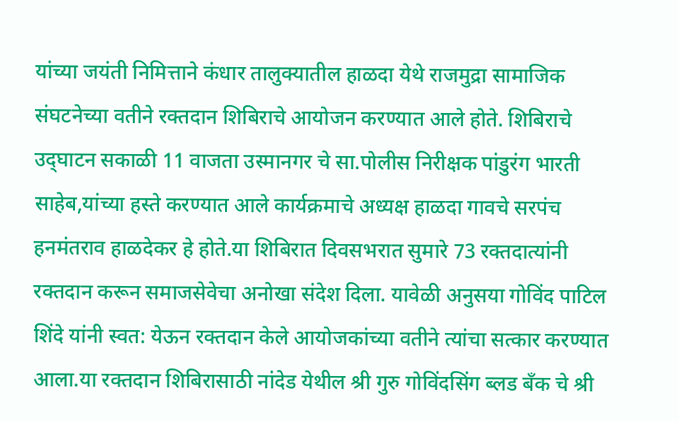यांच्या जयंती निमित्ताने कंधार तालुक्यातील हाळदा येथे राजमुद्रा सामाजिक संघटनेच्या वतीने रक्तदान शिबिराचे आयोजन करण्यात आले होते. शिबिराचे उद्‍घाटन सकाळी 11 वाजता उस्मानगर चे सा.पोलीस निरीक्षक पांडुरंग भारती साहेब,यांच्या हस्ते करण्यात आले कार्यक्रमाचे अध्यक्ष हाळदा गावचे सरपंच हनमंतराव हाळदेकर हे होते.या शिबिरात दिवसभरात सुमारे 73 रक्तदात्यांनी रक्तदान करून समाजसेवेचा अनोखा संदेश दिला. यावेळी अनुसया गोविंद पाटिल शिंदे यांनी स्वत: येऊन रक्तदान केले आयोजकांच्या वतीने त्यांचा सत्कार करण्यात आला.या रक्तदान शिबिरासाठी नांदेड येथील श्री गुरु गोविंदसिंग ब्लड बँक चे श्री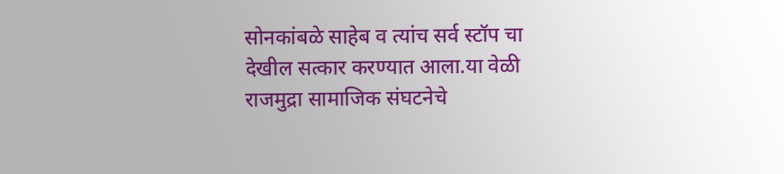सोनकांबळे साहेब व त्यांच सर्व स्टॉप चा देखील सत्कार करण्यात आला.या वेळी राजमुद्रा सामाजिक संघटनेचे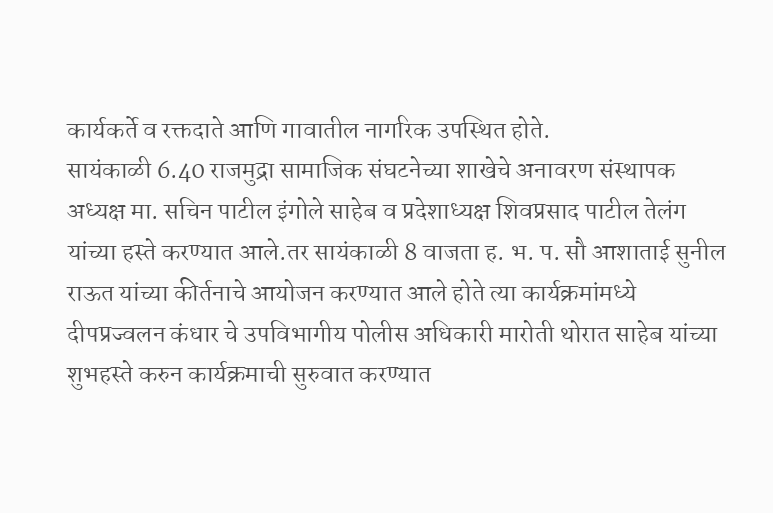कार्यकर्ते व रक्तदाते आणि गावातील नागरिक उपस्थित होते.
सायंकाळी 6.40 राजमुद्रा सामाजिक संघटनेच्या शाखेचे अनावरण संस्थापक अध्यक्ष मा. सचिन पाटील इंगोले साहेब व प्रदेशाध्यक्ष शिवप्रसाद पाटील तेलंग यांच्या हस्ते करण्यात आले.तर सायंकाळी 8 वाजता ह. भ. प. सौ आशाताई सुनील राऊत यांच्या कीर्तनाचे आयोजन करण्यात आले होते त्या कार्यक्रमांमध्ये दीपप्रज्वलन कंधार चे उपविभागीय पोलीस अधिकारी मारोती थोरात साहेब यांच्या शुभहस्ते करुन कार्यक्रमाची सुरुवात करण्यात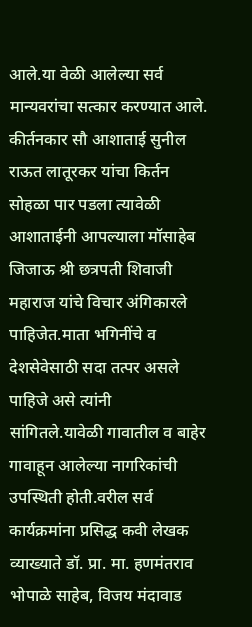आले.या वेळी आलेल्या सर्व मान्यवरांचा सत्कार करण्यात आले. कीर्तनकार सौ आशाताई सुनील राऊत लातूरकर यांचा किर्तन सोहळा पार पडला त्यावेळी आशाताईनी आपल्याला मॉसाहेब जिजाऊ श्री छत्रपती शिवाजी महाराज यांचे विचार अंगिकारले पाहिजेत.माता भगिनींचे व देशसेवेसाठी सदा तत्पर असले पाहिजे असे त्यांनी सांगितले.यावेळी गावातील व बाहेर गावाहून आलेल्या नागरिकांची उपस्थिती होती.वरील सर्व कार्यक्रमांना प्रसिद्ध कवी लेखक व्याख्याते डॉ. प्रा. मा. हणमंतराव भोपाळे साहेब, विजय मंदावाड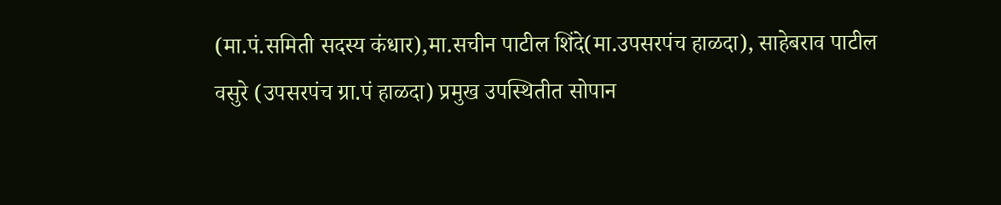(मा.पं.समिती सदस्य कंधार),मा.सचीन पाटील शिंदे(मा.उपसरपंच हाळदा), साहेबराव पाटील वसुरे (उपसरपंच ग्रा.पं हाळदा) प्रमुख उपस्थितीत सोपान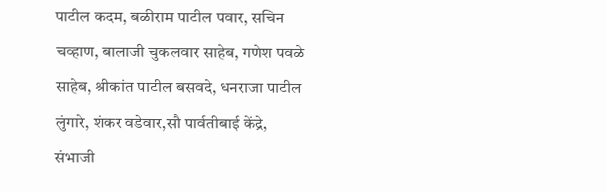पाटील कदम, बळीराम पाटील पवार, सचिन चव्हाण, बालाजी चुकलवार साहेब, गणेश पवळे साहेब, श्रीकांत पाटील बसवदे, धनराजा पाटील लुंगारे, शंकर वडेवार,सौ पार्वतीबाई केंद्रे, संभाजी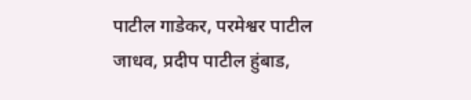पाटील गाडेकर, परमेश्वर पाटील जाधव, प्रदीप पाटील हुंबाड,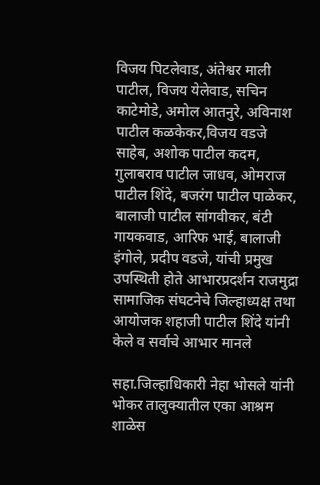विजय पिटलेवाड, अंतेश्वर माली पाटील, विजय येलेवाड, सचिन काटेमोडे, अमोल आतनुरे, अविनाश पाटील कळकेकर,विजय वडजे साहेब, अशोक पाटील कदम, गुलाबराव पाटील जाधव, ओमराज पाटील शिंदे, बजरंग पाटील पाळेकर, बालाजी पाटील सांगवीकर, बंटी गायकवाड, आरिफ भाई, बालाजी इंगोले, प्रदीप वडजे, यांची प्रमुख उपस्थिती होते आभारप्रदर्शन राजमुद्रा सामाजिक संघटनेचे जिल्हाध्यक्ष तथा आयोजक शहाजी पाटील शिंदे यांनी केले व सर्वाचे आभार मानले

सहा.जिल्हाधिकारी नेहा भोसले यांनी भोकर तालुक्यातील एका आश्रम शाळेस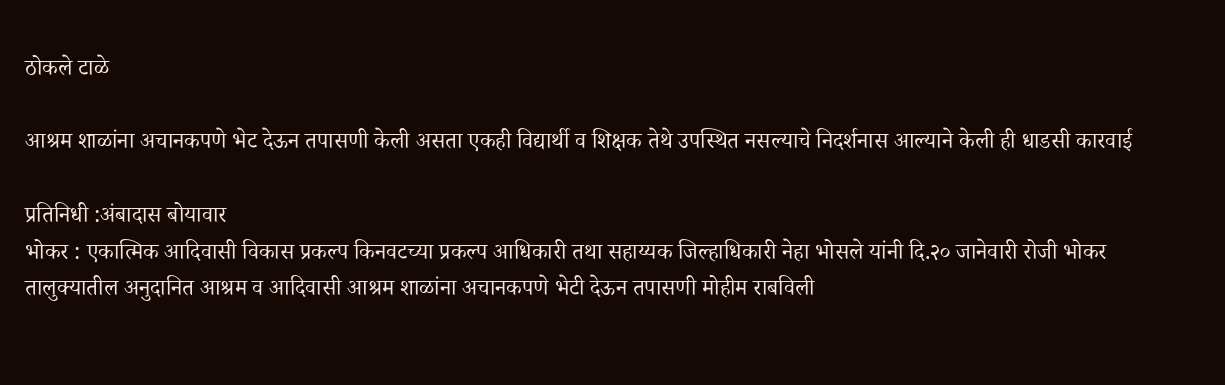ठोकले टाळे

आश्रम शाळांना अचानकपणे भेट देऊन तपासणी केली असता एकही विद्यार्थी व शिक्षक तेथे उपस्थित नसल्याचे निदर्शनास आल्याने केली ही धाडसी कारवाई

प्रतिनिधी :अंबादास बोयावार
भोकर : एकात्मिक आदिवासी विकास प्रकल्प किनवटच्या प्रकल्प आधिकारी तथा सहाय्यक जिल्हाधिकारी नेहा भोसले यांनी दि.२० जानेवारी रोजी भोकर तालुक्यातील अनुदानित आश्रम व आदिवासी आश्रम शाळांना अचानकपणे भेटी देऊन तपासणी मोहीम राबविली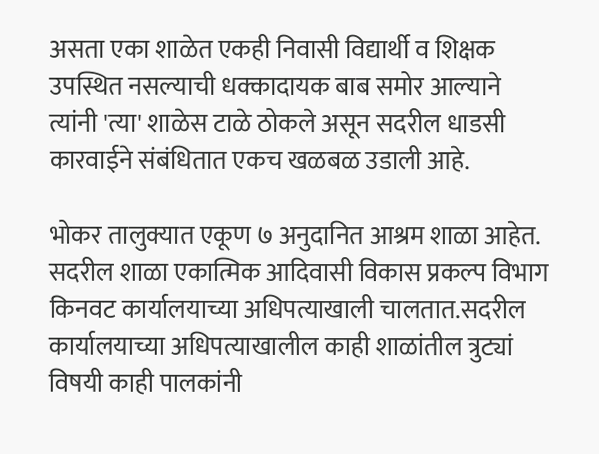असता एका शाळेत एकही निवासी विद्यार्थी व शिक्षक उपस्थित नसल्याची धक्कादायक बाब समोर आल्याने त्यांनी 'त्या' शाळेस टाळे ठोकले असून सदरील धाडसी कारवाईने संबंधितात एकच खळबळ उडाली आहे.

भोकर तालुक्यात एकूण ७ अनुदानित आश्रम शाळा आहेत. सदरील शाळा एकात्मिक आदिवासी विकास प्रकल्प विभाग किनवट कार्यालयाच्या अधिपत्याखाली चालतात.सदरील कार्यालयाच्या अधिपत्याखालील काही शाळांतील त्रुट्यां विषयी काही पालकांनी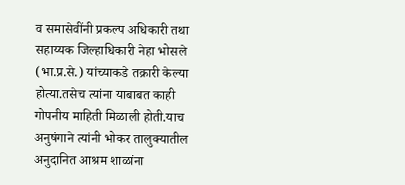व समासेवींनी प्रकल्प अधिकारी तथा सहाय्यक जिल्हाधिकारी नेहा भोसले (भा.प्र.से.) यांच्याकडे तक्रारी केल्या होत्या.तसेच त्यांना याबाबत काही गोपनीय माहिती मिळाली होती.याच अनुषंगाने त्यांनी भोकर तालुक्यातील अनुदानित आश्रम शाळांना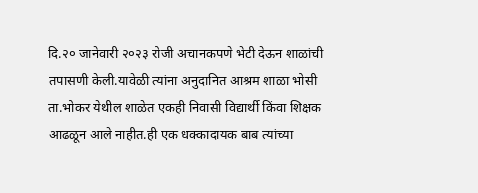दि.२० जानेवारी २०२३ रोजी अचानकपणे भेटी देऊन शाळांची तपासणी केली.यावेळी त्यांना अनुदानित आश्रम शाळा भोसी ता.भोकर येथील शाळेत एकही निवासी विद्यार्थी किंवा शिक्षक आढळून आले नाहीत.ही एक धक्कादायक बाब त्यांच्या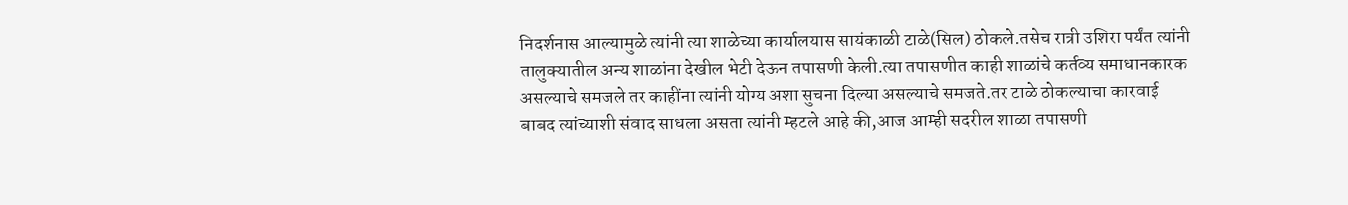निदर्शनास आल्यामुळे त्यांनी त्या शाळेच्या कार्यालयास सायंकाळी टाळे(सिल) ठोकले.तसेच रात्री उशिरा पर्यंत त्यांनी तालुक्यातील अन्य शाळांना देखील भेटी देऊन तपासणी केली.त्या तपासणीत काही शाळांचे कर्तव्य समाधानकारक असल्याचे समजले तर काहींना त्यांनी योग्य अशा सुचना दिल्या असल्याचे समजते.तर टाळे ठोकल्याचा कारवाई बाबद त्यांच्याशी संवाद साधला असता त्यांनी म्हटले आहे की,आज आम्ही सदरील शाळा तपासणी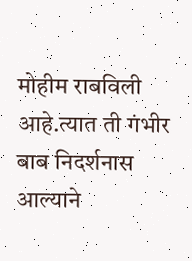मोहीम राबविली आहे.त्यात ती गंभीर बाब निदर्शनास आल्याने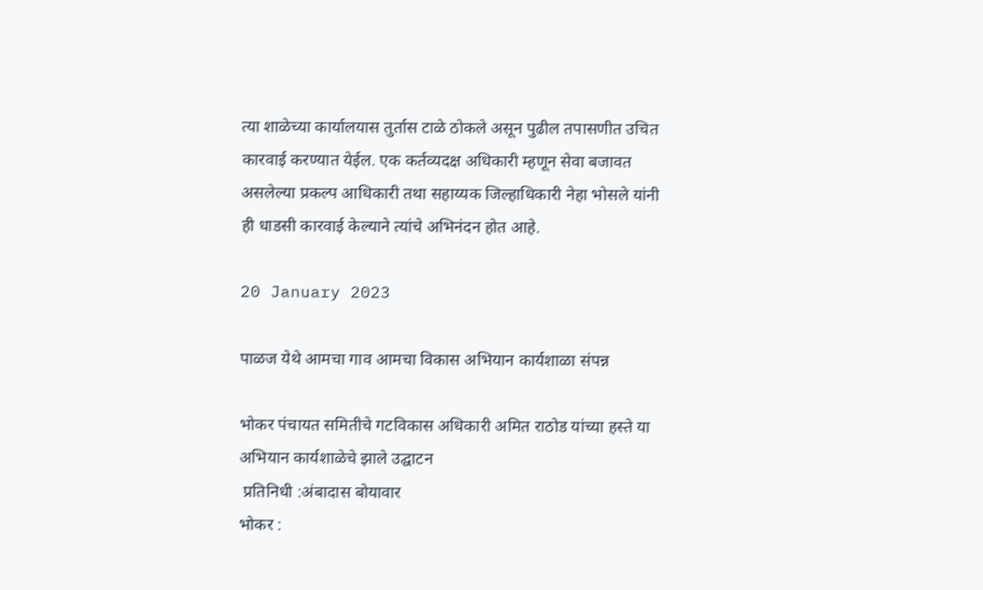त्या शाळेच्या कार्यालयास तुर्तास टाळे ठोकले असून पुढील तपासणीत उचित कारवाई करण्यात येईल. एक कर्तव्यदक्ष अधिकारी म्हणून सेवा बजावत असलेल्या प्रकल्प आधिकारी तथा सहाय्यक जिल्हाधिकारी नेहा भोसले यांनी ही धाडसी कारवाई केल्याने त्यांचे अभिनंदन होत आहे.

20 January 2023

पाळज येथे आमचा गाव आमचा विकास अभियान कार्यशाळा संपन्न

भोकर पंचायत समितीचे गटविकास अधिकारी अमित राठोड यांच्या हस्ते या अभियान कार्यशाळेचे झाले उद्घाटन
 प्रतिनिधी :अंबादास बोयावार
भोकर :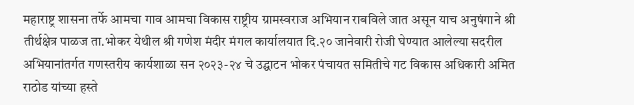महाराष्ट्र शासना तर्फे आमचा गाव आमचा विकास राष्ट्रीय ग्रामस्वराज अभियान राबविले जात असून याच अनुषंगाने श्री तीर्थक्षेत्र पाळज ता.भोकर येथील श्री गणेश मंदीर मंगल कार्यालयात दि.२० जानेवारी रोजी घेण्यात आलेल्या सदरील अभियानांतर्गत गणस्तरीय कार्यशाळा सन २०२३-२४ चे उद्घाटन भोकर पंचायत समितीचे गट विकास अधिकारी अमित राठोड यांच्या हस्ते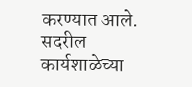करण्यात आले. सदरील कार्यशाळेच्या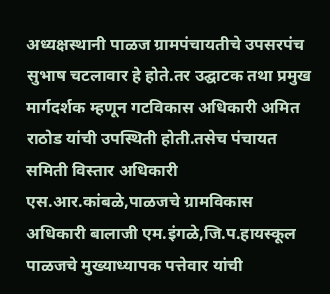अध्यक्षस्थानी पाळज ग्रामपंचायतीचे उपसरपंच सुभाष चटलावार हे होते.तर उद्घाटक तथा प्रमुख मार्गदर्शक म्हणून गटविकास अधिकारी अमित राठोड यांची उपस्थिती होती.तसेच पंचायत समिती विस्तार अधिकारी एस.आर.कांबळे,पाळजचे ग्रामविकास अधिकारी बालाजी एम.इंगळे,जि.प.हायस्कूल पाळजचे मुख्याध्यापक पत्तेवार यांची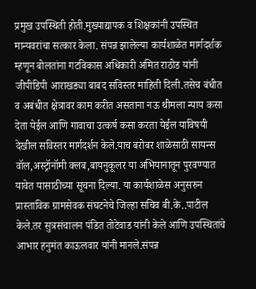प्रमुख उपस्थिती होती.मुख्याद्यापक व शिक्षकांनी उपस्थित मान्यवरांचा सत्कार केला. संपन्न झालेल्या कार्यशाळेत मार्गदर्शक म्हणून बोलतांना गटविकास अधिकारी अमित राठोड यांनी जीपीडिपी आराखड्या बाबद सविस्तर माहिती दिली.तसेच बंधीत व अबंधीत क्षेत्रावर काम करीत असताना नऊ थीमला न्याय कसा देता येईल आणि गावाचा उत्कर्ष कसा करता येईल याविषयी देखील सविस्तर मार्गदर्शन केले.याच बरोबर शाळेसाठी सायन्स वॉल,अस्ट्रॉनॉमी क्लब,बायनुकूलर या अभियानातून पुरवण्यात यावेत यासाठीच्या सूचना दिल्या. या कार्यशाळेस अनुसरुन प्रास्ताविक ग्रामसेवक संघटनेचे जिल्हा सचिव बी.के..पाटील केले.तर सुत्रसंचालन पंडित तोटेवाड यांनी केले आणि उपस्थितांचे आभार हनुमंत काऊलवार यांनी मानले.संपन्न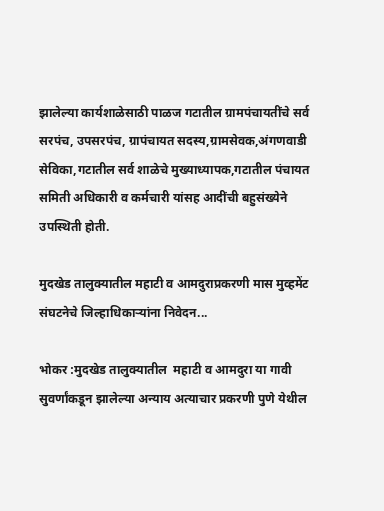झालेल्या कार्यशाळेसाठी पाळज गटातील ग्रामपंचायतींचे सर्व सरपंच, उपसरपंच, ग्रापंचायत सदस्य,ग्रामसेवक,अंगणवाडी सेविका,गटातील सर्व शाळेचे मुख्याध्यापक,गटातील पंचायत समिती अधिकारी व कर्मचारी यांसह आदींची बहुसंख्येने उपस्थिती होती.

मुदखेड तालुक्यातील महाटी व आमदुराप्रकरणी मास मुव्हमेंट संघटनेचे जिल्हाधिकाऱ्यांना निवेदन...

भोकर :मुदखेड तालुक्यातील  महाटी व आमदुरा या गावी सुवर्णांकडून झालेल्या अन्याय अत्याचार प्रकरणी पुणे येथील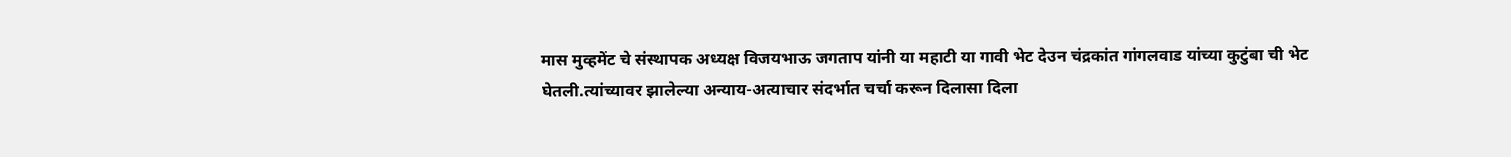मास मुव्हमेंट चे संस्थापक अध्यक्ष विजयभाऊ जगताप यांनी या महाटी या गावी भेट देउन चंद्रकांत गांगलवाड यांच्या कुटुंबा ची भेट घेतली.त्यांच्यावर झालेल्या अन्याय-अत्याचार संदर्भात चर्चा करून दिलासा दिला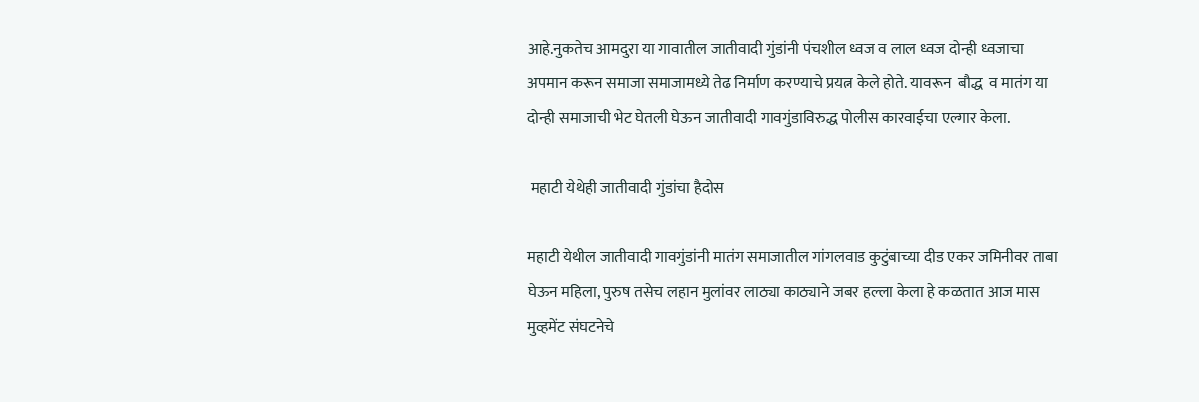आहे.नुकतेच आमदुरा या गावातील जातीवादी गुंडांनी पंचशील ध्वज व लाल ध्वज दोन्ही ध्वजाचा अपमान करून समाजा समाजामध्ये तेढ निर्माण करण्याचे प्रयत्न केले होते. यावरून  बौद्ध  व मातंग या दोन्ही समाजाची भेट घेतली घेऊन जातीवादी गावगुंडाविरुद्ध पोलीस कारवाईचा एल्गार केला.

 महाटी येथेही जातीवादी गुंडांचा हैदोस

महाटी येथील जातीवादी गावगुंडांनी मातंग समाजातील गांगलवाड कुटुंबाच्या दीड एकर जमिनीवर ताबा घेऊन महिला, पुरुष तसेच लहान मुलांवर लाठ्या काठ्याने जबर हल्ला केला हे कळतात आज मास मुव्हमेंट संघटनेचे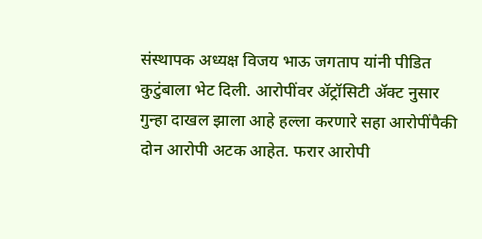संस्थापक अध्यक्ष विजय भाऊ जगताप यांनी पीडित कुटुंबाला भेट दिली. आरोपींवर ॲट्रॉसिटी ॲक्ट नुसार गुन्हा दाखल झाला आहे हल्ला करणारे सहा आरोपींपैकी दोन आरोपी अटक आहेत. फरार आरोपी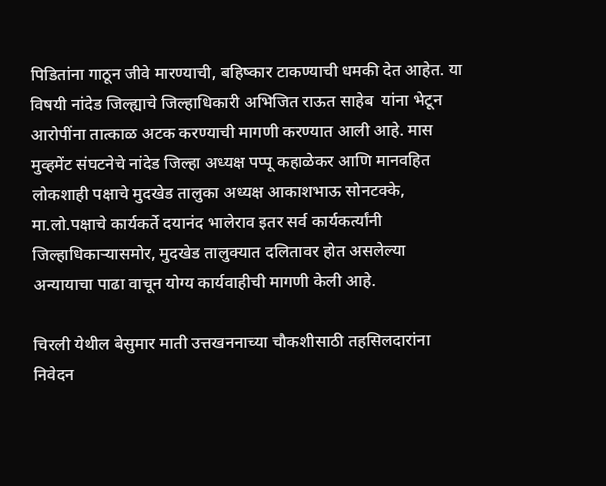पिडितांना गाठून जीवे मारण्याची, बहिष्कार टाकण्याची धमकी देत आहेत. या विषयी नांदेड जिल्ह्याचे जिल्हाधिकारी अभिजित राऊत साहेब  यांना भेटून आरोपींना तात्काळ अटक करण्याची मागणी करण्यात आली आहे. मास मुव्हमेंट संघटनेचे नांदेड जिल्हा अध्यक्ष पप्पू कहाळेकर आणि मानवहित लोकशाही पक्षाचे मुदखेड तालुका अध्यक्ष आकाशभाऊ सोनटक्के, मा.लो.पक्षाचे कार्यकर्ते दयानंद भालेराव इतर सर्व कार्यकर्त्यांनी जिल्हाधिकाऱ्यासमोर, मुदखेड तालुक्यात दलितावर होत असलेल्या अन्यायाचा पाढा वाचून योग्य कार्यवाहीची मागणी केली आहे.

चिरली येथील बेसुमार माती उत्तखननाच्या चौकशीसाठी तहसिलदारांना निवेदन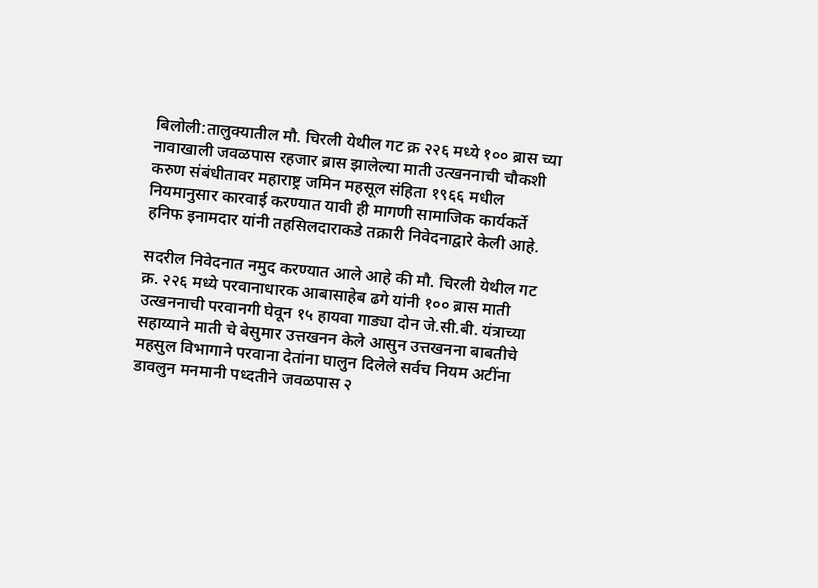बिलोली:तालुक्यातील मौ. चिरली येथील गट क्र २२६ मध्ये १०० ब्रास च्या नावाखाली जवळपास रहजार ब्रास झालेल्या माती उत्खननाची चौकशी करुण संबंधीतावर महाराष्ट्र जमिन महसूल संहिता १९६६ मधील नियमानुसार कारवाई करण्यात यावी ही मागणी सामाजिक कार्यकर्ते हनिफ इनामदार यांनी तहसिलदाराकडे तक्रारी निवेदनाद्वारे केली आहे.

सदरील निवेदनात नमुद करण्यात आले आहे की मौ. चिरली येथील गट क्र. २२६ मध्ये परवानाधारक आबासाहेब ढगे यांनी १०० ब्रास माती उत्खननाची परवानगी घेवून १५ हायवा गाड्या दोन जे.सी.बी. यंत्राच्या सहाय्याने माती चे बेसुमार उत्तखनन केले आसुन उत्तखनना बाबतीचे महसुल विभागाने परवाना देतांना घालुन दिलेले सर्वच नियम अटींना डावलुन मनमानी पध्दतीने जवळपास २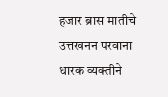हजार ब्रास मातीचे उत्तखनन परवाना धारक व्यक्तीने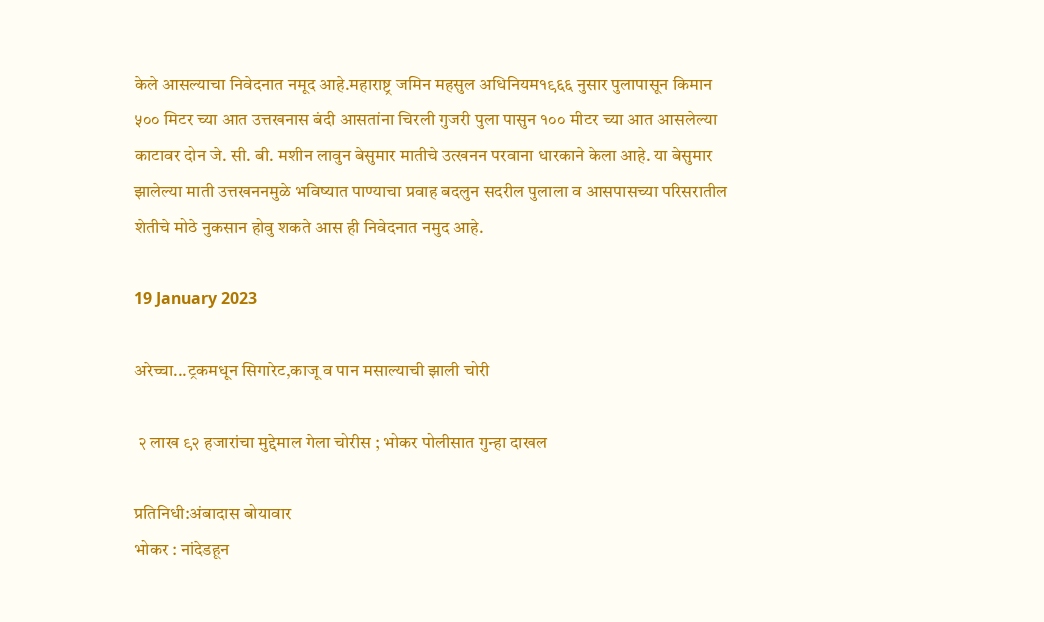केले आसल्याचा निवेदनात नमूद आहे.महाराष्ट्र जमिन महसुल अधिनियम१९६६ नुसार पुलापासून किमान ५०० मिटर च्या आत उत्तखनास बंदी आसतांना चिरली गुजरी पुला पासुन १०० मीटर च्या आत आसलेल्या काटावर दोन जे. सी. बी. मशीन लावुन बेसुमार मातीचे उत्खनन परवाना धारकाने केला आहे. या बेसुमार झालेल्या माती उत्तखननमुळे भविष्यात पाण्याचा प्रवाह बदलुन सदरील पुलाला व आसपासच्या परिसरातील शेतीचे मोठे नुकसान होवु शकते आस ही निवेदनात नमुद आहे.

19 January 2023

अरेच्चा...ट्रकमधून सिगारेट,काजू व पान मसाल्याची झाली चोरी

 २ लाख ९२ हजारांचा मुद्देमाल गेला चोरीस ; भोकर पोलीसात गुन्हा दाखल

प्रतिनिधी:अंबादास बोयावार
भोकर : नांदेडहून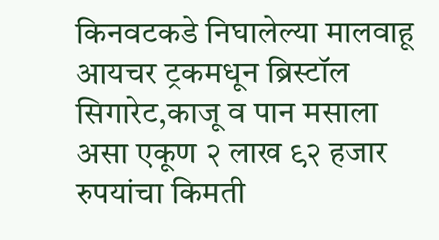किनवटकडे निघालेल्या मालवाहू आयचर ट्रकमधून ब्रिस्टॉल सिगारेट,काजू व पान मसाला असा एकूण २ लाख ९२ हजार रुपयांचा किमती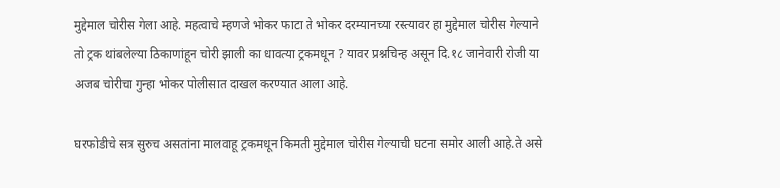मुद्देमाल चोरीस गेला आहे. महत्वाचे म्हणजे भोकर फाटा ते भोकर दरम्यानच्या रस्त्यावर हा मुद्देमाल चोरीस गेल्याने तो ट्रक थांबलेल्या ठिकाणांहून चोरी झाली का धावत्या ट्रकमधून ? यावर प्रश्नचिन्ह असून दि.१८ जानेवारी रोजी या अजब चोरीचा गुन्हा भोकर पोलीसात दाखल करण्यात आला आहे.

घरफोडीचे सत्र सुरुच असतांना मालवाहू ट्रकमधून किमती मुद्देमाल चोरीस गेल्याची घटना समोर आली आहे.ते असे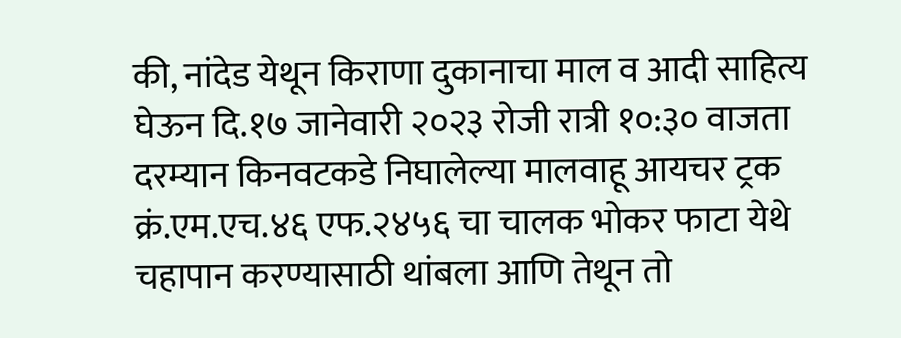की, नांदेड येथून किराणा दुकानाचा माल व आदी साहित्य घेऊन दि.१७ जानेवारी २०२३ रोजी रात्री १०:३० वाजता दरम्यान किनवटकडे निघालेल्या मालवाहू आयचर ट्रक क्रं.एम.एच.४६ एफ.२४५६ चा चालक भोकर फाटा येथे चहापान करण्यासाठी थांबला आणि तेथून तो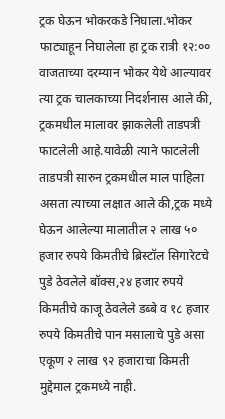ट्रक घेऊन भोकरकडे निघाला.भोकर फाट्याहून निघालेला हा ट्रक रात्री १२:०० वाजताच्या दरम्यान भोकर येथे आल्यावर त्या ट्रक चालकाच्या निदर्शनास आले की, ट्रकमधील मालावर झाकलेली ताडपत्री फाटलेली आहे.यावेळी त्याने फाटलेली ताडपत्री सारुन ट्रकमधील माल पाहिला असता त्याच्या लक्षात आले की,ट्रक मध्ये घेऊन आलेल्या मालातील २ लाख ५० हजार रुपये किमतीचे ब्रिस्टॉल सिगारेटचे पुडे ठेवलेले बॉक्स,२४ हजार रुपये किमतीचे काजू ठेवलेले डब्बे व १८ हजार रुपये किमतीचे पान मसालाचे पुडे असा एकूण २ लाख ९२ हजाराचा किमती मुद्देमाल ट्रकमध्ये नाही.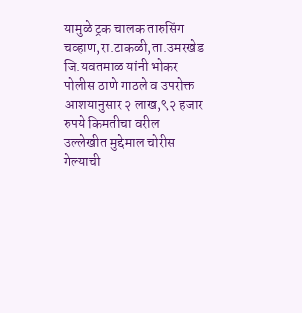यामुळे ट्रक चालक तारुसिंग चव्हाण,रा.टाकळी,ता.उमरखेड जि.यवतमाळ यांनी भोकर पोलीस ठाणे गाठले व उपरोक्त आशयानुसार २ लाख,९२ हजार रुपये किमतीचा वरील उल्लेखीत मुद्देमाल चोरीस गेल्याची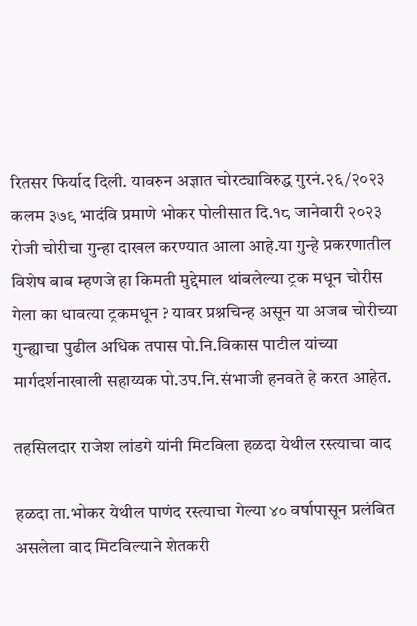रितसर फिर्याद दिली. यावरुन अज्ञात चोरट्याविरुद्ध गुरनं.२६/२०२३ कलम ३७९ भादंवि प्रमाणे भोकर पोलीसात दि.१८ जानेवारी २०२३ रोजी चोरीचा गुन्हा दाखल करण्यात आला आहे.या गुन्हे प्रकरणातील विशेष बाब म्हणजे हा किमती मुद्देमाल थांबलेल्या ट्रक मधून चोरीस गेला का धावत्या ट्रकमधून ? यावर प्रश्नचिन्ह असून या अजब चोरीच्या गुन्ह्याचा पुढील अधिक तपास पो.नि.विकास पाटील यांच्या मार्गदर्शनाखाली सहाय्यक पो.उप.नि.संभाजी हनवते हे करत आहेत.

तहसिलदार राजेश लांडगे यांनी मिटविला हळदा येथील रस्त्याचा वाद

हळदा ता.भोकर येथील पाणंद रस्त्याचा गेल्या ४० वर्षापासून प्रलंबित असलेला वाद मिटविल्याने शेतकरी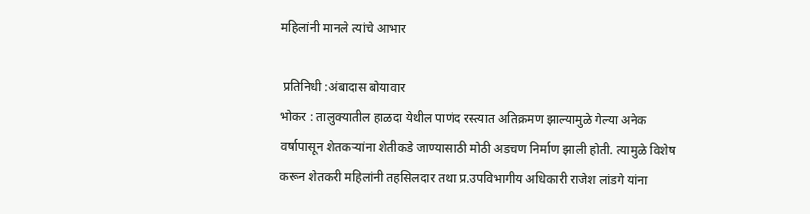महिलांनी मानले त्यांचे आभार

 प्रतिनिधी :अंबादास बोयावार
भोकर : तालुक्यातील हाळदा येथील पाणंद रस्त्यात अतिक्रमण झाल्यामुळे गेल्या अनेक वर्षापासून शेतकऱ्यांना शेतीकडे जाण्यासाठी मोठी अडचण निर्माण झाली होती. त्यामुळे विशेष करून शेतकरी महिलांनी तहसिलदार तथा प्र.उपविभागीय अधिकारी राजेश लांडगे यांना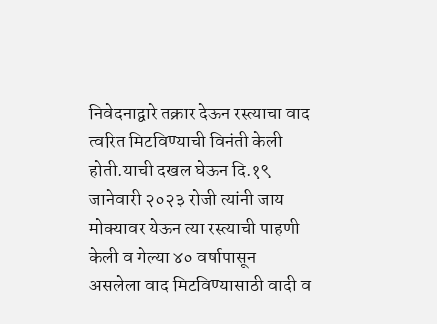निवेदनाद्वारे तक्रार देऊन रस्त्याचा वाद त्वरित मिटविण्याची विनंती केली होती.याची दखल घेऊन दि.१९ जानेवारी २०२३ रोजी त्यांनी जाय मोक्यावर येऊन त्या रस्त्याची पाहणी केली व गेल्या ४० वर्षापासून असलेला वाद मिटविण्यासाठी वादी व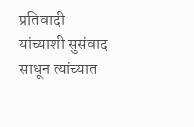प्रतिवादी यांच्याशी सुसंवाद साधून त्यांच्यात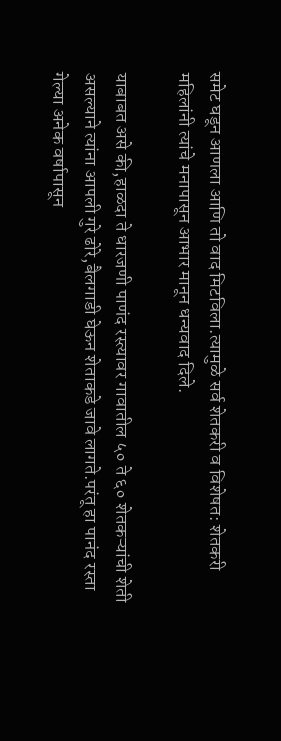समेट घडून आणला आणि तो वाद मिटविला.त्यामुळे सर्व शेतकरी व विशेषत: शेतकरी महिलांनी त्यांचे मनापासून आभार मानून धन्यवाद दिले.

याबाबत असे की,हाळदा ते धारजणी पाणंद रस्त्यावर गावातील ५० ते ६० शेतकऱ्यांची शेती असल्याने त्यांना आपली गुरे ढोरे,बैलगाडी घेऊन शेताकडे जावे लागते.परंतू हा पानंद रस्ता गेल्या अनेक वर्षापासून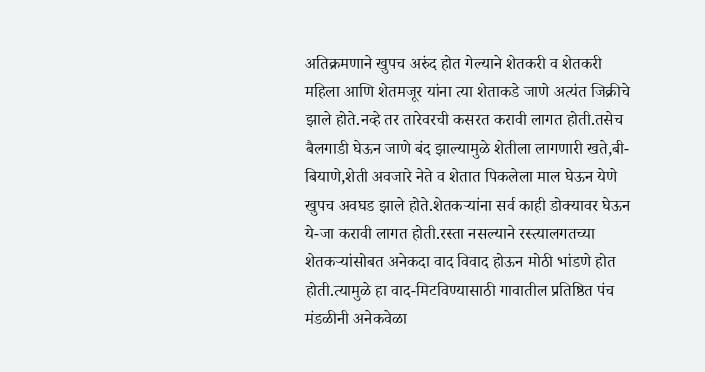अतिक्रमणाने खुपच अरुंद होत गेल्याने शेतकरी व शेतकरी महिला आणि शेतमजूर यांना त्या शेताकडे जाणे अत्यंत जिक्रीचे झाले होते.नव्हे तर तारेवरची कसरत करावी लागत होती.तसेच बैलगाडी घेऊन जाणे बंद झाल्यामुळे शेतीला लागणारी खते,बी-बियाणे,शेती अवजारे नेते व शेतात पिकलेला माल घेऊन येणे खुपच अवघड झाले होते.शेतकऱ्यांना सर्व काही डोक्यावर घेऊन ये-जा करावी लागत होती.रस्ता नसल्याने रस्त्यालगतच्या शेतकऱ्यांसोबत अनेकदा वाद विवाद होऊन मोठी भांडणे होत होती.त्यामुळे हा वाद-मिटविण्यासाठी गावातील प्रतिष्ठित पंच मंडळीनी अनेकवेळा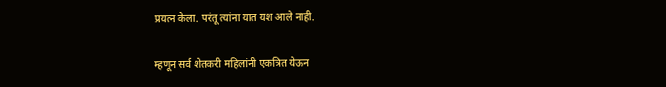प्रयत्न केला. परंतू त्यांना यात यश आले नाही.

म्हणून सर्व शेतकरी महिलांनी एकत्रित येऊन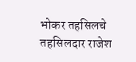भोकर तहसिलचे तहसिलदार राजेश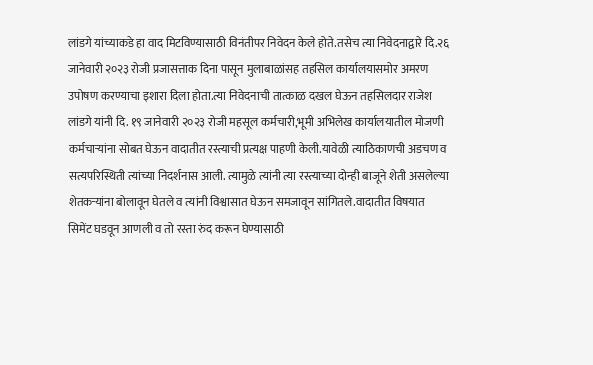लांडगे यांच्याकडे हा वाद मिटविण्यासाठी विनंतीपर निवेदन केले होते.तसेच त्या निवेदनाद्वारे दि.२६ जानेवारी २०२३ रोजी प्रजासत्ताक दिना पासून मुलाबाळांसह तहसिल कार्यालयासमोर अमरण उपोषण करण्याचा इशारा दिला होता.त्या निवेदनाची तात्काळ दखल घेऊन तहसिलदार राजेश लांडगे यांनी दि. १९ जानेवारी २०२३ रोजी महसूल कर्मचारी,भूमी अभिलेख कार्यालयातील मोजणी कर्मचाऱ्यांना सोबत घेऊन वादातीत रस्त्याची प्रत्यक्ष पाहणी केली.यावेळी त्याठिकाणची अडचण व सत्यपरिस्थिती त्यांच्या निदर्शनास आली. त्यामुळे त्यांनी त्या रस्त्याच्या दोन्ही बाजूने शेती असलेल्या शेतकऱ्यांना बोलावून घेतले व त्यांनी विश्वासात घेऊन समजावून सांगितले.वादातीत विषयात सिमेंट घडवून आणली व तो रस्ता रुंद करून घेण्यासाठी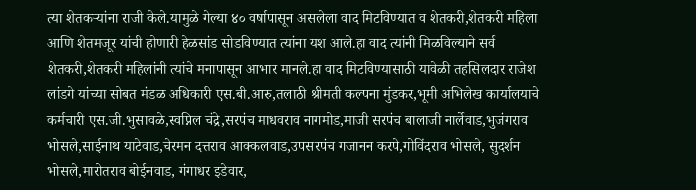त्या शेतकऱ्यांना राजी केले.यामुळे गेल्या ४० वर्षापासून असलेला वाद मिटविण्यात व शेतकरी,शेतकरी महिला आणि शेतमजूर यांची होणारी हेळसांड सोडविण्यात त्यांना यश आले.हा वाद त्यांनी मिळविल्याने सर्व शेतकरी,शेतकरी महिलांनी त्यांचे मनापासून आभार मानले.हा वाद मिटविण्यासाठी यावेळी तहसिलदार राजेश लांडगे यांच्या सोबत मंडळ अधिकारी एस.बी.आरु,तलाठी श्रीमती कल्पना मुंडकर,भूमी अभिलेख कार्यालयाचे कर्मचारी एस.जी.भुसावळे,स्वप्निल चंद्रे,सरपंच माधवराव नागमोड,माजी सरपंच बालाजी नार्लेवाड,भुजंगराव भोसले,साईनाथ याटेवाड,चेरमन दत्तराव आक्कलवाड,उपसरपंच गजानन करपे,गोविंदराव भोसले, सुदर्शन भोसले,मारोतराव बोईनवाड, गंगाधर इडेवार,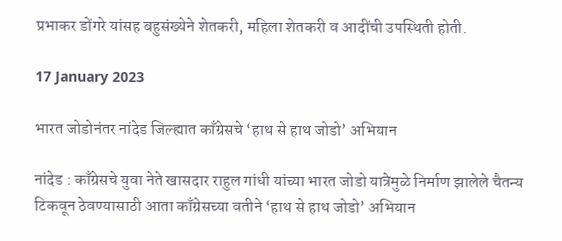प्रभाकर डोंगरे यांसह बहुसंख्येने शेतकरी, महिला शेतकरी व आदींची उपस्थिती होती.

17 January 2023

भारत जोडोनंतर नांदेड जिल्ह्यात काँग्रेसचे ‘हाथ से हाथ जोडो’ अभियान

नांदेड : काँग्रेसचे युवा नेते खासदार राहुल गांधी यांच्या भारत जोडो यात्रेमुळे निर्माण झालेले चैतन्य टिकवून ठेवण्यासाठी आता काँग्रेसच्या वतीने ‘हाथ से हाथ जोडो’ अभियान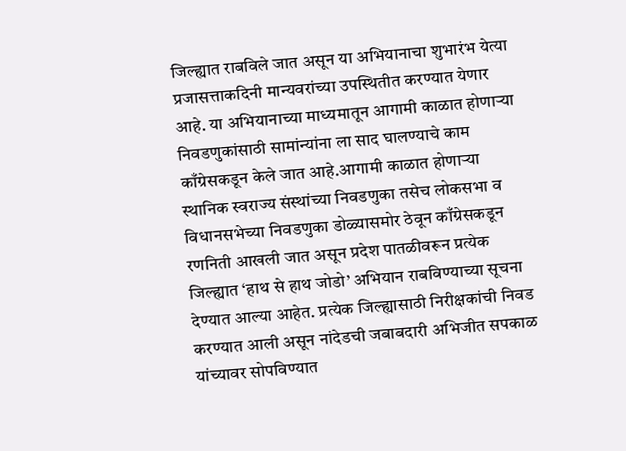जिल्ह्यात राबविले जात असून या अभियानाचा शुभारंभ येत्या प्रजासत्ताकदिनी मान्यवरांच्या उपस्थितीत करण्यात येणार आहे. या अभियानाच्या माध्यमातून आगामी काळात होणाऱ्या निवडणुकांसाठी सामांन्यांना ला साद घालण्याचे काम काँग्रेसकडून केले जात आहे.आगामी काळात होणाऱ्या स्थानिक स्वराज्य संस्थांच्या निवडणुका तसेच लोकसभा व विधानसभेच्या निवडणुका डोळ्यासमोर ठेवून काँग्रेसकडून रणनिती आखली जात असून प्रदेश पातळीवरून प्रत्येक जिल्ह्यात ‘हाथ से हाथ जोडो’ अभियान राबविण्याच्या सूचना देण्यात आल्या आहेत. प्रत्येक जिल्ह्यासाठी निरीक्षकांची निवड करण्यात आली असून नांदेडची जबाबदारी अभिजीत सपकाळ यांच्यावर सोपविण्यात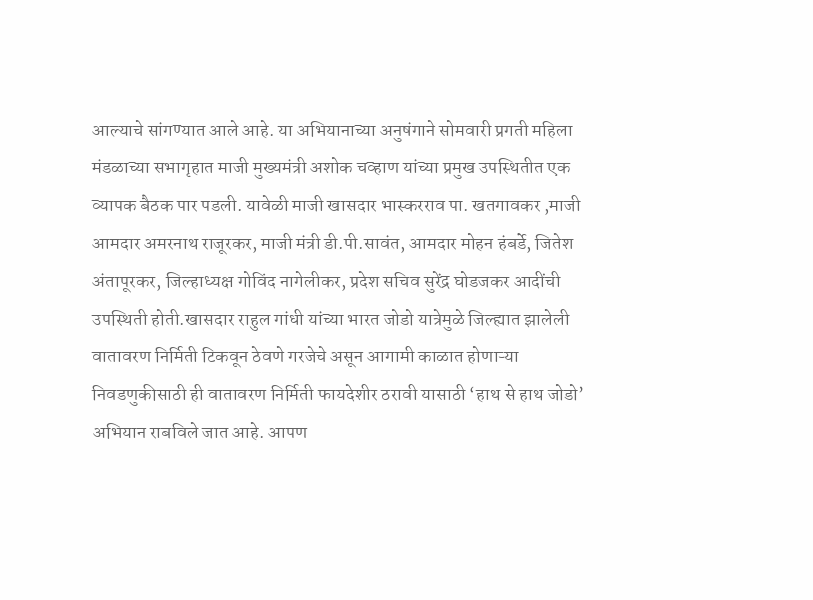आल्याचे सांगण्यात आले आहे. या अभियानाच्या अनुषंगाने सोमवारी प्रगती महिला मंडळाच्या सभागृहात माजी मुख्यमंत्री अशोक चव्हाण यांच्या प्रमुख उपस्थितीत एक व्यापक बैठक पार पडली. यावेळी माजी खासदार भास्करराव पा. खतगावकर ,माजी आमदार अमरनाथ राजूरकर, माजी मंत्री डी.पी.सावंत, आमदार मोहन हंबर्डे, जितेश अंतापूरकर, जिल्हाध्यक्ष गोविंद नागेलीकर, प्रदेश सचिव सुरेंद्र घोडजकर आदींची उपस्थिती होती.खासदार राहुल गांधी यांच्या भारत जोडो यात्रेमुळे जिल्ह्यात झालेली वातावरण निर्मिती टिकवून ठेवणे गरजेचे असून आगामी काळात होणाऱ्या निवडणुकीसाठी ही वातावरण निर्मिती फायदेशीर ठरावी यासाठी ‘हाथ से हाथ जोडो’ अभियान राबविले जात आहे. आपण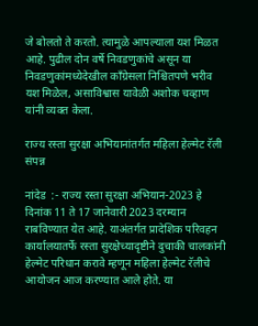जे बोलतो ते करतो. त्यामुळे आपल्याला यश मिळत आहे. पुढील दोन वर्षे निवडणुकांचे असून या निवडणुकांमध्येदेखील काँग्रेसला निश्चितपणे भरीव यश मिळेल, असाविश्वास यावेळी अशोक चव्हाण यांनी व्यक्त केला.

राज्य रस्ता सुरक्षा अभियानांतर्गत महिला हेल्मेट रॅली संपन्न

नांदेड  :- राज्य रस्ता सुरक्षा अभियान-2023 हे दिनांक 11 ते 17 जानेवारी 2023 दरम्यान राबविण्यात येत आहे. याअंतर्गत प्रादेशिक परिवहन कार्यालयातर्फे रस्ता सुरक्षेच्यादृष्टीने दुचाकी चालकांनी हेल्मेट परिधान करावे म्हणून महिला हेल्मेट रॅलीचे आयोजन आज करण्यात आले होते. या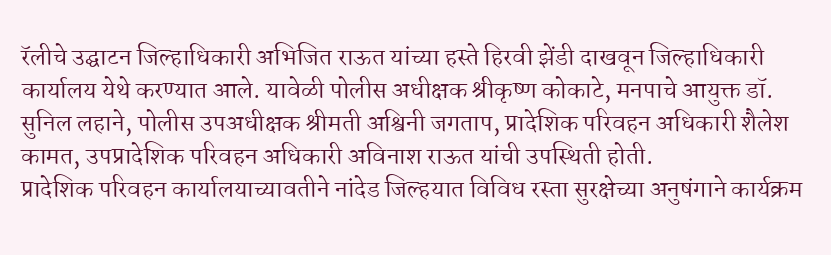रॅलीचे उद्घाटन जिल्हाधिकारी अभिजित राऊत यांच्या हस्ते हिरवी झेंडी दाखवून जिल्हाधिकारी कार्यालय येथे करण्यात आले. यावेळी पोलीस अधीक्षक श्रीकृष्ण कोकाटे, मनपाचे आयुक्त डॉ. सुनिल लहाने, पोलीस उपअधीक्षक श्रीमती अश्विनी जगताप, प्रादेशिक परिवहन अधिकारी शैलेश कामत, उपप्रादेशिक परिवहन अधिकारी अविनाश राऊत यांची उपस्थिती होती.
प्रादेशिक परिवहन कार्यालयाच्यावतीने नांदेड जिल्हयात विविध रस्ता सुरक्षेच्या अनुषंगाने कार्यक्रम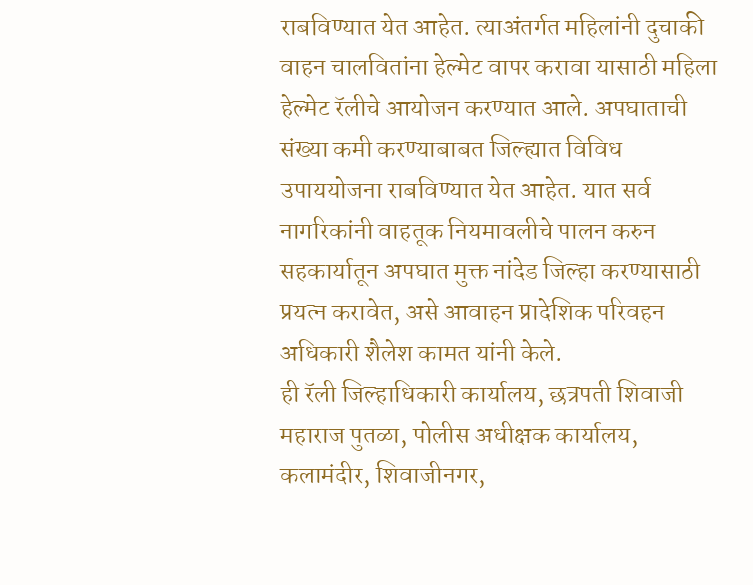राबविण्यात येत आहेत. त्याअंतर्गत महिलांनी दुचाकी वाहन चालवितांना हेल्मेट वापर करावा यासाठी महिला हेल्मेट रॅलीचे आयोजन करण्यात आले. अपघाताची संख्या कमी करण्याबाबत जिल्ह्यात विविध उपाययोजना राबविण्यात येत आहेत. यात सर्व नागरिकांनी वाहतूक नियमावलीचे पालन करुन सहकार्यातून अपघात मुक्त नांदेड जिल्हा करण्यासाठी प्रयत्न करावेत, असे आवाहन प्रादेशिक परिवहन अधिकारी शैलेश कामत यांनी केले.
ही रॅली जिल्हाधिकारी कार्यालय, छत्रपती शिवाजी महाराज पुतळा, पोलीस अधीक्षक कार्यालय, कलामंदीर, शिवाजीनगर,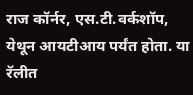राज कॉर्नर, एस.टी.वर्कशॉप, येथून आयटीआय पर्यंत होता. या रॅलीत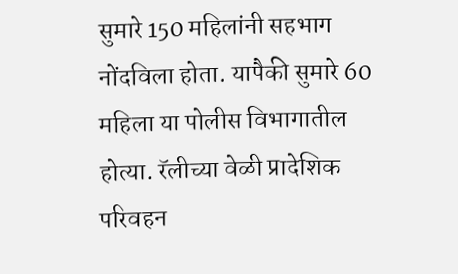सुमारे 150 महिलांनी सहभाग नोंदविला होता. यापैकी सुमारे 60 महिला या पोलीस विभागातील होत्या. रॅलीच्या वेळी प्रादेशिक परिवहन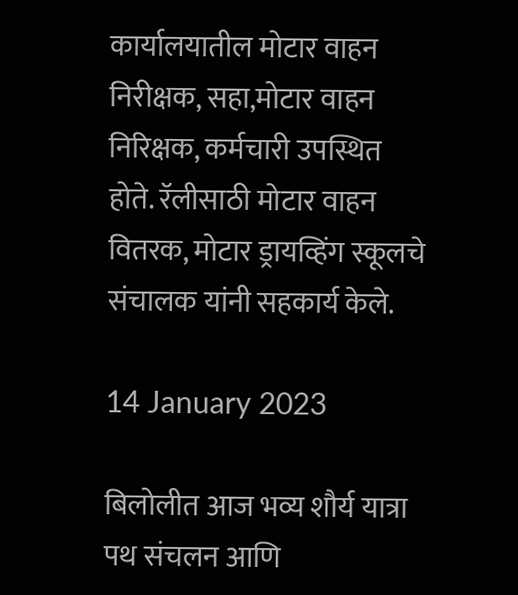कार्यालयातील मोटार वाहन निरीक्षक, सहा,मोटार वाहन निरिक्षक, कर्मचारी उपस्थित होते. रॅलीसाठी मोटार वाहन वितरक, मोटार ड्रायव्हिंग स्कूलचे संचालक यांनी सहकार्य केले.

14 January 2023

बिलोलीत आज भव्य शौर्य यात्रा पथ संचलन आणि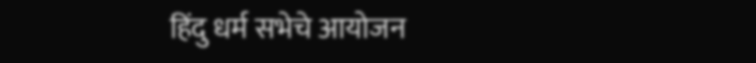हिंदु धर्म सभेचे आयोजन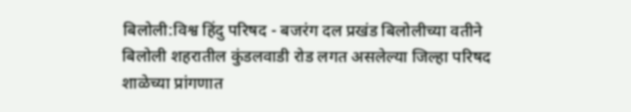बिलोली:विश्व हिंदु परिषद - बजरंग दल प्रखंड बिलोलीच्या वतीने बिलोली शहरातील कुंडलवाडी रोड लगत असलेल्या जिल्हा परिषद शाळेच्या प्रांगणात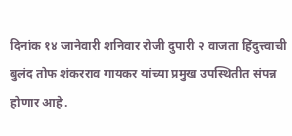दिनांक १४ जानेवारी शनिवार रोजी दुपारी २ वाजता हिंदुत्त्वाची बुलंद तोफ शंकरराव गायकर यांच्या प्रमुख उपस्थितीत संपन्न होणार आहे.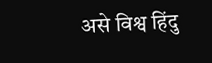असे विश्व हिंदु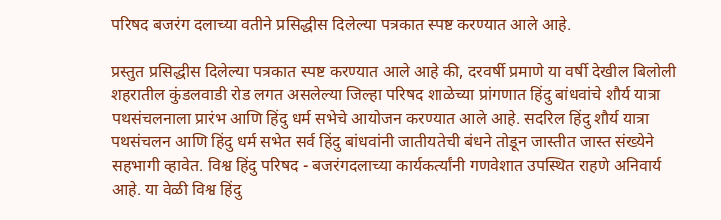परिषद बजरंग दलाच्या वतीने प्रसिद्धीस दिलेल्या पत्रकात स्पष्ट करण्यात आले आहे.

प्रस्तुत प्रसिद्धीस दिलेल्या पत्रकात स्पष्ट करण्यात आले आहे की, दरवर्षी प्रमाणे या वर्षी देखील बिलोली शहरातील कुंडलवाडी रोड लगत असलेल्या जिल्हा परिषद शाळेच्या प्रांगणात हिंदु बांधवांचे शौर्य यात्रा पथसंचलनाला प्रारंभ आणि हिंदु धर्म सभेचे आयोजन करण्यात आले आहे. सदरिल हिंदु शौर्य यात्रा पथसंचलन आणि हिंदु धर्म सभेत सर्व हिंदु बांधवांनी जातीयतेची बंधने तोडून जास्तीत जास्त संख्येने सहभागी व्हावेत. विश्व हिंदु परिषद - बजरंगदलाच्या कार्यकर्त्यांनी गणवेशात उपस्थित राहणे अनिवार्य आहे. या वेळी विश्व हिंदु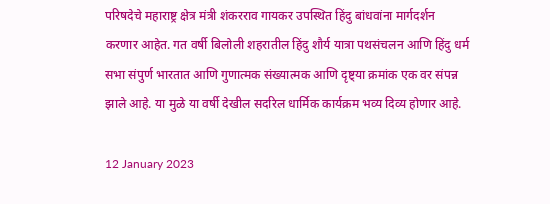परिषदेचे महाराष्ट्र क्षेत्र मंत्री शंकरराव गायकर उपस्थित हिंदु बांधवांना मार्गदर्शन करणार आहेत. गत वर्षी बिलोली शहरातील हिंदु शौर्य यात्रा पथसंचलन आणि हिंदु धर्म सभा संपुर्ण भारतात आणि गुणात्मक संख्यात्मक आणि दृष्ट्या क्रमांक एक वर संपन्न झाले आहे. या मुळे या वर्षी देखील सदरिल धार्मिक कार्यक्रम भव्य दिव्य होणार आहे.

12 January 2023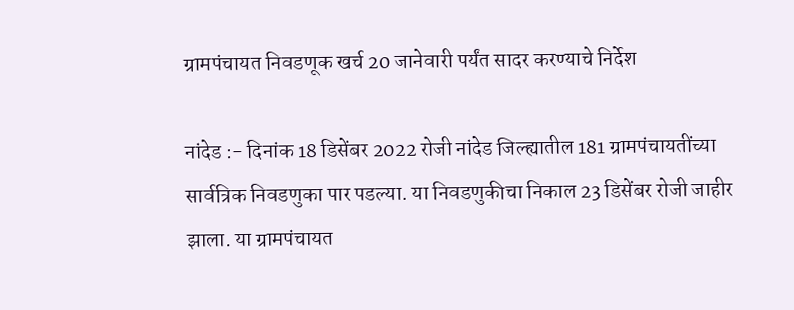ग्रामपंचायत निवडणूक खर्च 20 जानेवारी पर्यंत सादर करण्याचे निर्देश

नांदेड :- दिनांक 18 डिसेंबर 2022 रोजी नांदेड जिल्ह्यातील 181 ग्रामपंचायतींच्या सार्वत्रिक निवडणुका पार पडल्या. या निवडणुकीचा निकाल 23 डिसेंबर रोजी जाहीर झाला. या ग्रामपंचायत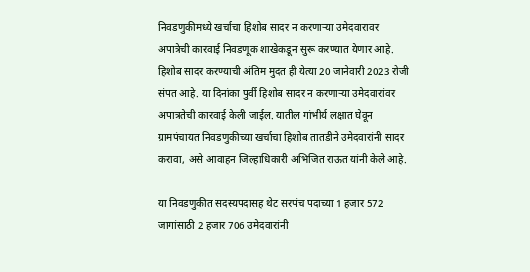निवडणुकीमध्ये खर्चाचा हिशोब सादर न करणाऱ्या उमेदवारावर अपात्रेची कारवाई निवडणूक शाखेकडून सुरू करण्यात येणार आहे. हिशोब सादर करण्याची अंतिम मुदत ही येत्या 20 जानेवारी 2023 रोजी संपत आहे. या दिनांका पुर्वी हिशोब सादर न करणाऱ्या उमेदवारांवर अपात्रतेची कारवाई केली जाईल. यातील गांभीर्य लक्षात घेवून ग्रामपंचायत निवडणुकीच्या खर्चाचा हिशोब तातडीने उमेदवारांनी सादर करावा, असे आवाहन जिल्हाधिकारी अभिजित राऊत यांनी केले आहे.

या निवडणुकीत सदस्यपदासह थेट सरपंच पदाच्या 1 हजार 572 जागांसाठी 2 हजार 706 उमेदवारांनी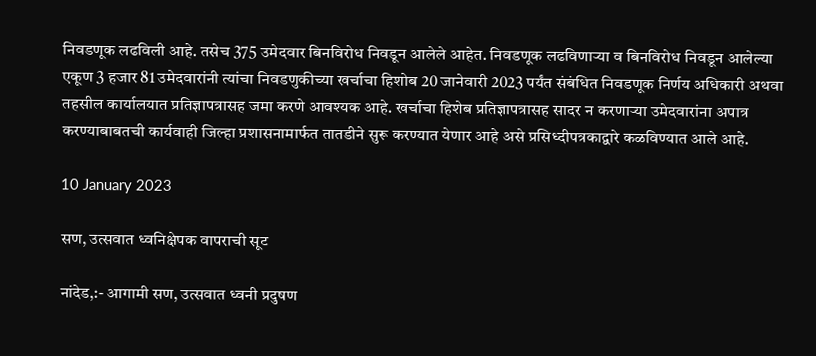निवडणूक लढविली आहे. तसेच 375 उमेदवार बिनविरोध निवडून आलेले आहेत. निवडणूक लढविणाऱ्या व बिनविरोध निवडून आलेल्या एकूण 3 हजार 81 उमेदवारांनी त्यांचा निवडणुकीच्या खर्चाचा हिशोब 20 जानेवारी 2023 पर्यंत संबंधित निवडणूक निर्णय अधिकारी अथवा तहसील कार्यालयात प्रतिज्ञापत्रासह जमा करणे आवश्यक आहे. खर्चाचा हिशेब प्रतिज्ञापत्रासह सादर न करणाऱ्या उमेदवारांना अपात्र करण्याबाबतची कार्यवाही जिल्हा प्रशासनामार्फत तातडीने सुरू करण्यात येणार आहे असे प्रसिध्दीपत्रकाद्वारे कळविण्यात आले आहे.

10 January 2023

सण, उत्सवात ध्वनिक्षेपक वापराची सूट

नांदेड,:- आगामी सण, उत्सवात ध्वनी प्रदुषण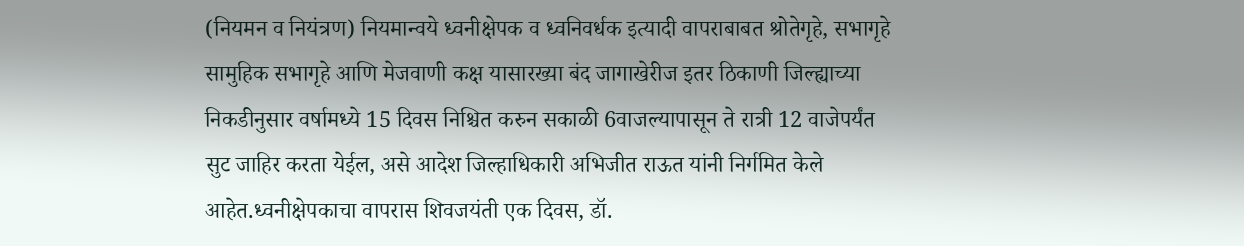(नियमन व नियंत्रण) नियमान्वये ध्वनीक्षेपक व ध्वनिवर्धक इत्यादी वापराबाबत श्रोतेगृहे, सभागृहे सामुहिक सभागृहे आणि मेजवाणी कक्ष यासारख्या बंद जागाखेरीज इतर ठिकाणी जिल्ह्याच्या निकडीनुसार वर्षामध्ये 15 दिवस निश्चित करुन सकाळी 6वाजल्यापासून ते रात्री 12 वाजेपर्यंत सुट जाहिर करता येईल, असे आदेश जिल्हाधिकारी अभिजीत राऊत यांनी निर्गमित केले आहेत.ध्वनीक्षेपकाचा वापरास शिवजयंती एक दिवस, डॉ.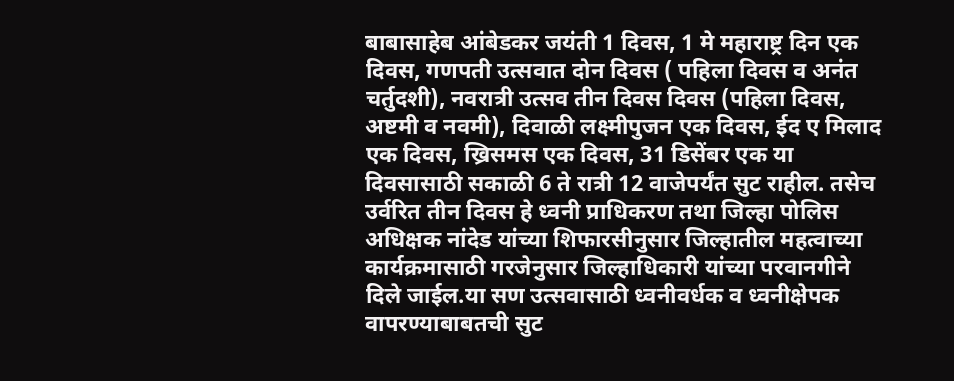बाबासाहेब आंबेडकर जयंती 1 दिवस, 1 मे महाराष्ट्र दिन एक दिवस, गणपती उत्सवात दोन दिवस ( पहिला दिवस व अनंत चर्तुदशी), नवरात्री उत्सव तीन दिवस दिवस (पहिला दिवस, अष्टमी व नवमी), दिवाळी लक्ष्मीपुजन एक दिवस, ईद ए मिलाद एक दिवस, ख्रिसमस एक दिवस, 31 डिसेंबर एक या दिवसासाठी सकाळी 6 ते रात्री 12 वाजेपर्यंत सुट राहील. तसेच उर्वरित तीन दिवस हे ध्वनी प्राधिकरण तथा जिल्हा पोलिस अधिक्षक नांदेड यांच्या शिफारसीनुसार जिल्हातील महत्वाच्या कार्यक्रमासाठी गरजेनुसार जिल्हाधिकारी यांच्या परवानगीने दिले जाईल.या सण उत्सवासाठी ध्वनीवर्धक व ध्वनीक्षेपक वापरण्याबाबतची सुट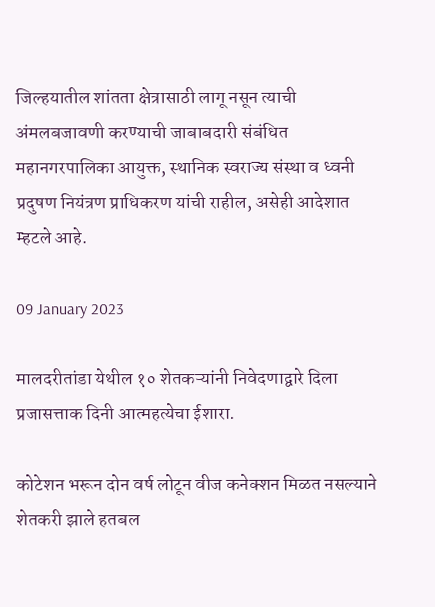जिल्हयातील शांतता क्षेत्रासाठी लागू नसून त्याची अंमलबजावणी करण्याची जाबाबदारी संबंधित महानगरपालिका आयुक्त, स्थानिक स्वराज्य संस्था व ध्वनी प्रदुषण नियंत्रण प्राधिकरण यांची राहील, असेही आदेशात म्हटले आहे.

09 January 2023

मालदरीतांडा येथील १० शेतकऱ्यांनी निवेदणाद्वारे दिला प्रजासत्ताक दिनी आत्महत्येचा ईशारा.

कोटेशन भरून दोन वर्ष लोटून वीज कनेक्शन मिळत नसल्याने शेतकरी झाले हतबल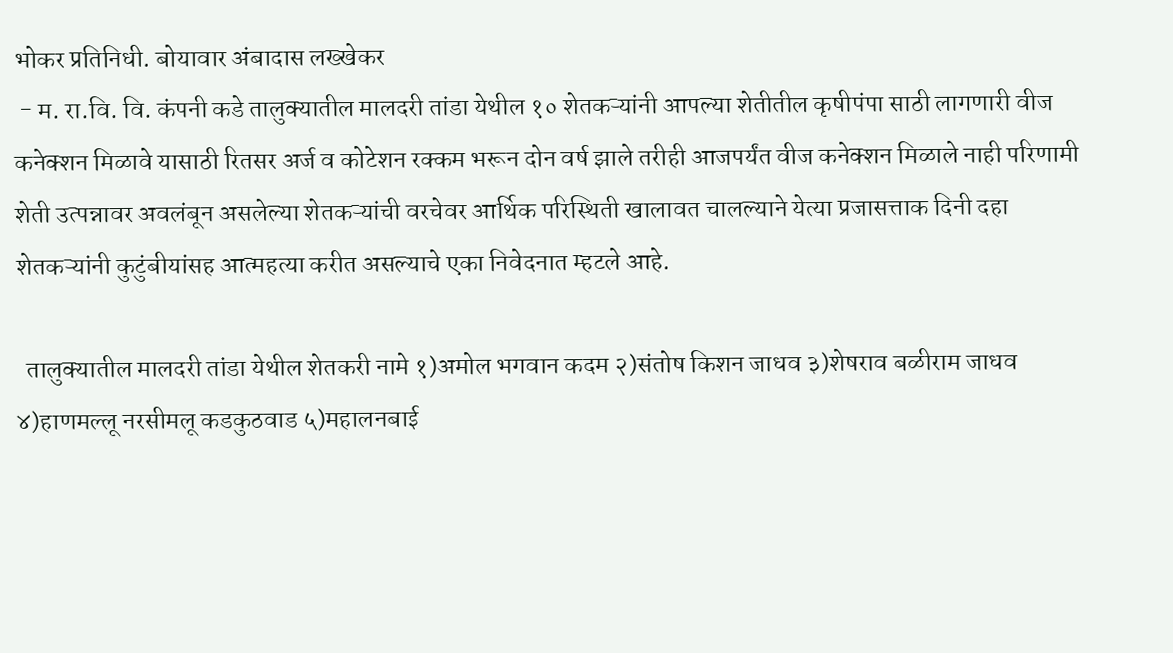भोकर प्रतिनिधी. बोयावार अंबादास लख्खेकर
 - म. रा.वि. वि. कंपनी कडे तालुक्यातील मालदरी तांडा येथील १० शेतकऱ्यांनी आपल्या शेतीतील कृषीपंपा साठी लागणारी वीज कनेक्शन मिळावे यासाठी रितसर अर्ज व कोटेशन रक्कम भरून दोन वर्ष झाले तरीही आजपर्यंत वीज कनेक्शन मिळाले नाही परिणामी शेती उत्पन्नावर अवलंबून असलेल्या शेतकऱ्यांची वरचेवर आर्थिक परिस्थिती खालावत चालल्याने येत्या प्रजासत्ताक दिनी दहा शेतकऱ्यांनी कुटुंबीयांसह आत्महत्या करीत असल्याचे एका निवेदनात म्हटले आहे.

  तालुक्यातील मालदरी तांडा येथील शेतकरी नामे १)अमोल भगवान कदम २)संतोष किशन जाधव ३)शेषराव बळीराम जाधव ४)हाणमल्लू नरसीमलू कडकुठवाड ५)महालनबाई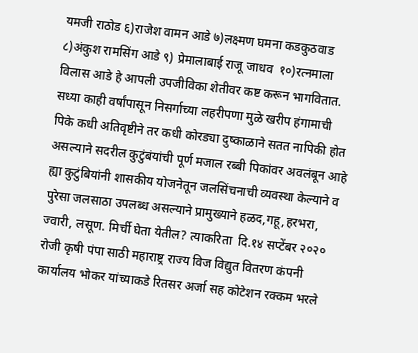यमजी राठोड ६)राजेश वामन आडे ७)लक्ष्मण घमना कडकुठवाड ८)अंकुश रामसिंग आडे ९) प्रेमालाबाई राजू जाधव  १०)रत्नमाला विलास आडे हे आपली उपजीविका शेतीवर कष्ट करून भागवितात. सध्या काही वर्षांपासून निसर्गाच्या लहरीपणा मुळे खरीप हंगामाची पिके कधी अतिवृष्टीने तर कधी कोरड्या दुष्काळाने सतत नापिकी होत असल्याने सदरील कुटुंबंयांची पूर्ण मजाल रब्बी पिकांवर अवलंबून आहे ह्या कुटुंबियांनी शासकीय योजनेतून जलसिंचनाची व्यवस्था केल्याने व पुरेसा जलसाठा उपलब्ध असल्याने प्रामुख्याने हळद,गहू,हरभरा, ज्वारी, लसूण. मिर्ची घेता येतील? त्याकरिता  दि.१४ सप्टेंबर २०२० रोजी कृषी पंपा साठी महाराष्ट्र राज्य विज विद्युत वितरण कंपनी कार्यालय भोकर यांच्याकडे रितसर अर्जा सह कोटेशन रक्कम भरले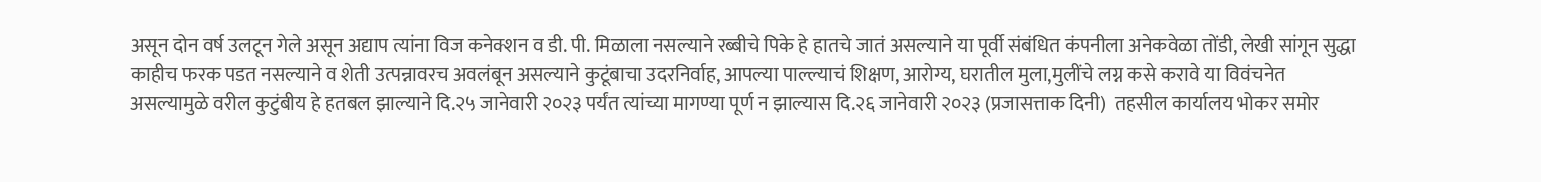असून दोन वर्ष उलटून गेले असून अद्याप त्यांना विज कनेक्शन व डी. पी. मिळाला नसल्याने रब्बीचे पिके हे हातचे जातं असल्याने या पूर्वी संबंधित कंपनीला अनेकवेळा तोंडी, लेखी सांगून सुद्धा काहीच फरक पडत नसल्याने व शेती उत्पन्नावरच अवलंबून असल्याने कुटूंबाचा उदरनिर्वाह, आपल्या पाल्ल्याचं शिक्षण, आरोग्य, घरातील मुला,मुलींचे लग्न कसे करावे या विवंचनेत असल्यामुळे वरील कुटुंबीय हे हतबल झाल्याने दि.२५ जानेवारी २०२३ पर्यंत त्यांच्या मागण्या पूर्ण न झाल्यास दि.२६ जानेवारी २०२३ (प्रजासत्ताक दिनी)  तहसील कार्यालय भोकर समोर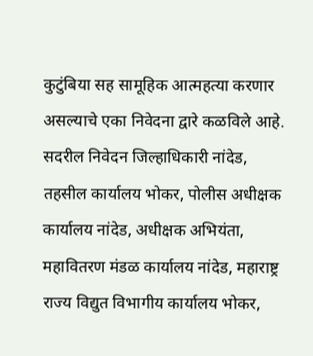कुटुंबिया सह सामूहिक आत्महत्या करणार असल्याचे एका निवेदना द्वारे कळविले आहे. सदरील निवेदन जिल्हाधिकारी नांदेड, तहसील कार्यालय भोकर, पोलीस अधीक्षक कार्यालय नांदेड, अधीक्षक अभियंता, महावितरण मंडळ कार्यालय नांदेड, महाराष्ट्र राज्य विद्युत विभागीय कार्यालय भोकर,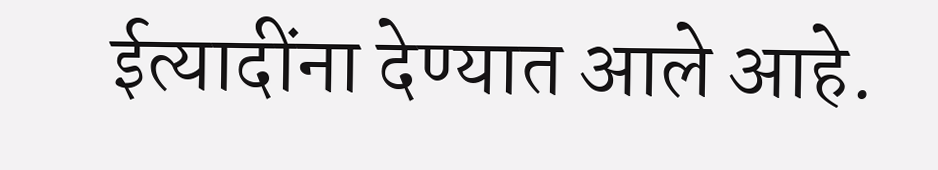ईत्यादींना देण्यात आले आहे.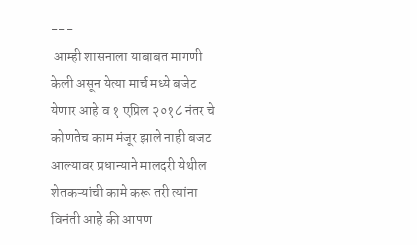---
 आम्ही शासनाला याबाबत मागणी केली असून येत्या मार्च मध्ये बजेट येणार आहे व १ एप्रिल २०१८ नंतर चे कोणतेच काम मंजूर झाले नाही बजट आल्यावर प्रधान्याने मालदरी येथील शेतकऱ्यांची कामे करू तरी त्यांना विनंती आहे की आपण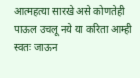आत्महत्या सारखे असे कोणतेही पाऊल उचलू नये या करिता आम्ही स्वतः जाऊन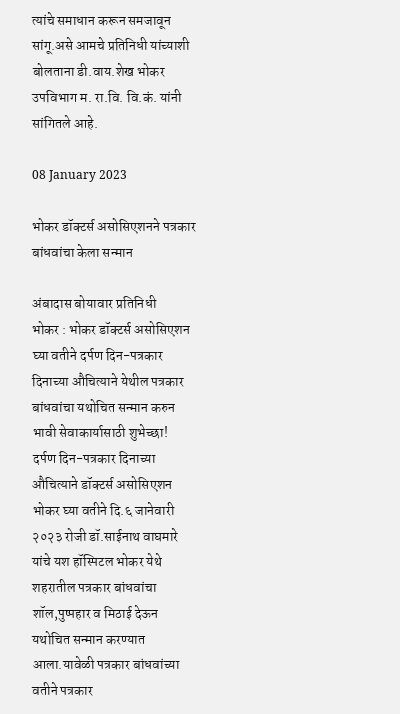त्यांचे समाधान करून समजावून सांगू.असे आमचे प्रतिनिधी यांच्याशी बोलताना डी.वाय.शेख भोकर उपविभाग म. रा.वि. वि.कं. यांनी सांगितले आहे.

08 January 2023

भोकर डॉक्टर्स असोसिएशनने पत्रकार बांधवांचा केला सन्मान

अंबादास बोयावार प्रतिनिधी
भोकर : भोकर डॉक्टर्स असोसिएशन घ्या वतीने दर्पण दिन-पत्रकार दिनाच्या औचित्याने येथील पत्रकार बांधवांचा यथोचित सन्मान करुन भावी सेवाकार्यासाठी शुभेच्छा!
दर्पण दिन-पत्रकार दिनाच्या औचित्याने डॉक्टर्स असोसिएशन भोकर घ्या वतीने दि.६ जानेवारी २०२३ रोजी डॉ.साईनाथ वाघमारे यांचे यश हॉस्पिटल भोकर येथे शहरातील पत्रकार बांधवांचा शॉल,पुष्पहार व मिठाई देऊन यथोचित सन्मान करण्यात आला.यावेळी पत्रकार बांधवांच्या वतीने पत्रकार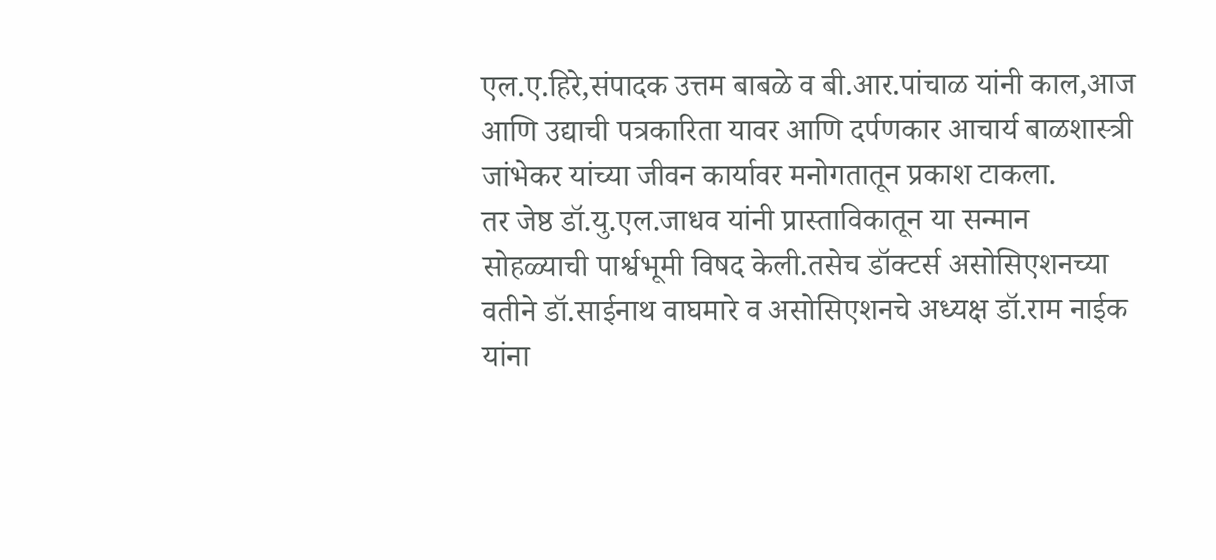एल.ए.हिरे,संपादक उत्तम बाबळे व बी.आर.पांचाळ यांनी काल,आज आणि उद्याची पत्रकारिता यावर आणि दर्पणकार आचार्य बाळशास्त्री जांभेकर यांच्या जीवन कार्यावर मनोगतातून प्रकाश टाकला.
तर जेष्ठ डॉ.यु.एल.जाधव यांनी प्रास्ताविकातून या सन्मान सोहळ्याची पार्श्वभूमी विषद केली.तसेच डॉक्टर्स असोसिएशनच्या वतीने डॉ.साईनाथ वाघमारे व असोसिएशनचे अध्यक्ष डॉ.राम नाईक यांना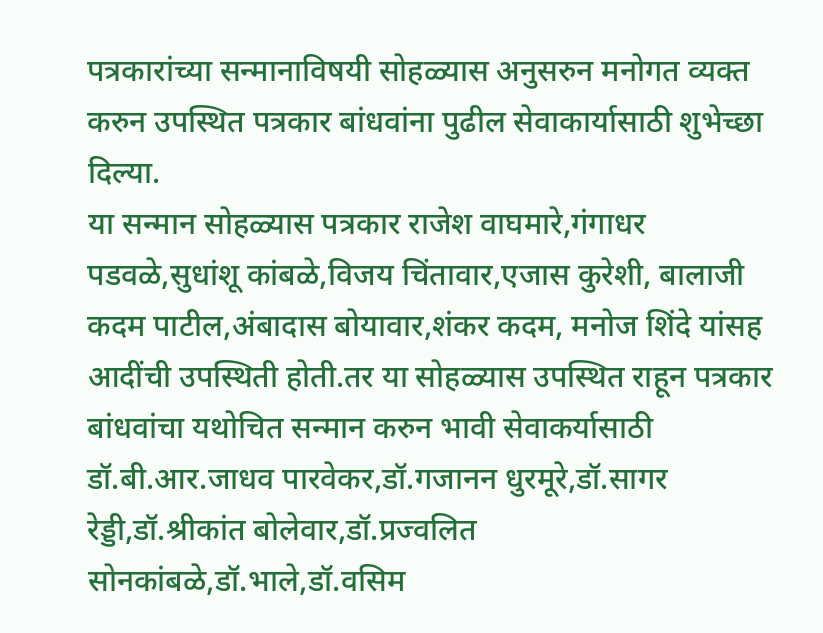पत्रकारांच्या सन्मानाविषयी सोहळ्यास अनुसरुन मनोगत व्यक्त करुन उपस्थित पत्रकार बांधवांना पुढील सेवाकार्यासाठी शुभेच्छा दिल्या.
या सन्मान सोहळ्यास पत्रकार राजेश वाघमारे,गंगाधर पडवळे,सुधांशू कांबळे,विजय चिंतावार,एजास कुरेशी, बालाजी कदम पाटील,अंबादास बोयावार,शंकर कदम, मनोज शिंदे यांसह आदींची उपस्थिती होती.तर या सोहळ्यास उपस्थित राहून पत्रकार बांधवांचा यथोचित सन्मान करुन भावी सेवाकर्यासाठी डॉ.बी.आर.जाधव पारवेकर,डॉ.गजानन धुरमूरे,डॉ.सागर रेड्डी,डॉ.श्रीकांत बोलेवार,डॉ.प्रज्वलित सोनकांबळे,डॉ.भाले,डॉ.वसिम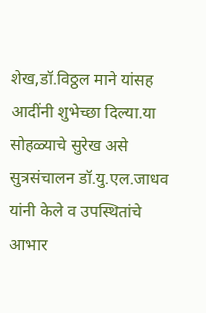शेख,डॉ.विठ्ठल माने यांसह आदींनी शुभेच्छा दिल्या.या सोहळ्याचे सुरेख असे सुत्रसंचालन डॉ.यु.एल.जाधव यांनी केले व उपस्थितांचे आभार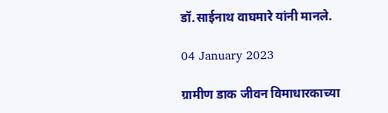डॉ.साईनाथ वाघमारे यांनी मानले.

04 January 2023

ग्रामीण डाक जीवन विमाधारकाच्या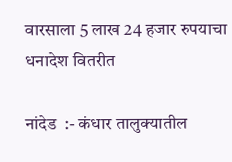वारसाला 5 लाख 24 हजार रुपयाचा धनादेश वितरीत

नांदेड  :- कंधार तालुक्यातील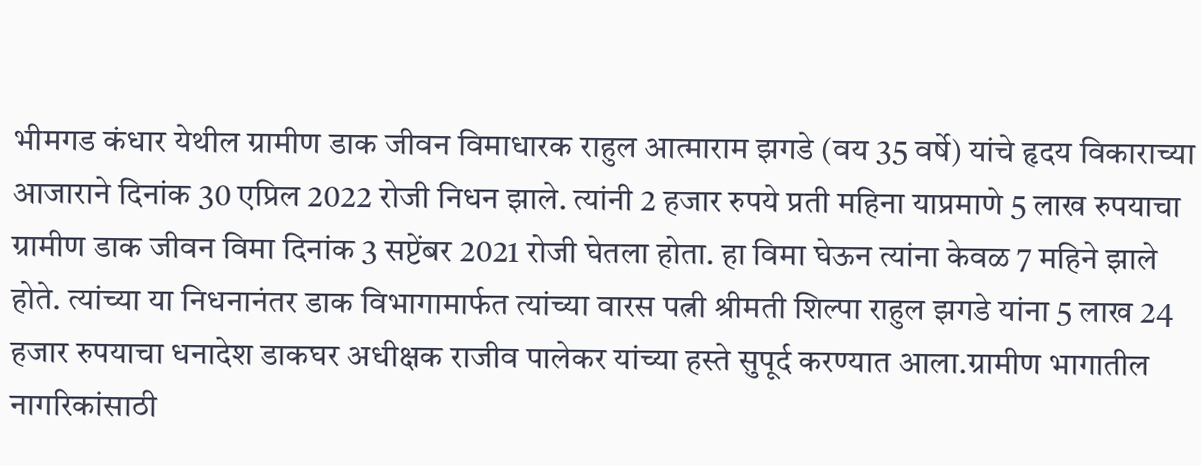भीमगड कंधार येथील ग्रामीण डाक जीवन विमाधारक राहुल आत्माराम झगडे (वय 35 वर्षे) यांचे हृदय विकाराच्या आजाराने दिनांक 30 एप्रिल 2022 रोजी निधन झाले. त्यांनी 2 हजार रुपये प्रती महिना याप्रमाणे 5 लाख रुपयाचा ग्रामीण डाक जीवन विमा दिनांक 3 सप्टेंबर 2021 रोजी घेतला होता. हा विमा घेऊन त्यांना केवळ 7 महिने झाले होते. त्यांच्या या निधनानंतर डाक विभागामार्फत त्यांच्या वारस पत्नी श्रीमती शिल्पा राहुल झगडे यांना 5 लाख 24 हजार रुपयाचा धनादेश डाकघर अधीक्षक राजीव पालेकर यांच्या हस्ते सुपूर्द करण्यात आला.ग्रामीण भागातील नागरिकांसाठी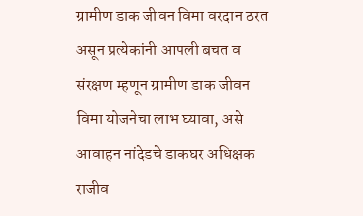ग्रामीण डाक जीवन विमा वरदान ठरत असून प्रत्येकांनी आपली बचत व संरक्षण म्हणून ग्रामीण डाक जीवन विमा योजनेचा लाभ घ्यावा, असे आवाहन नांदेडचे डाकघर अधिक्षक राजीव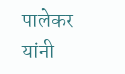पालेकर यांनी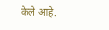केले आहे.